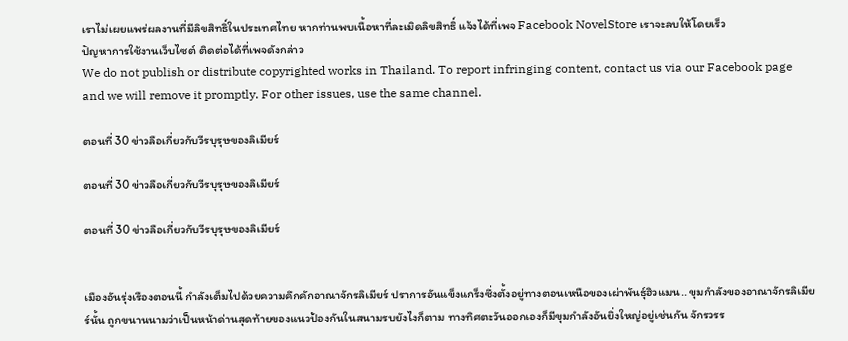เราไม่เผยแพร่ผลงานที่มีลิขสิทธิ์ในประเทศไทย หากท่านพบเนื้อหาที่ละเมิดลิขสิทธิ์ แจ้งได้ที่เพจ Facebook NovelStore เราจะลบให้โดยเร็ว
ปัญหาการใช้งานเว็บไซต์ ติดต่อได้ที่เพจดังกล่าว
We do not publish or distribute copyrighted works in Thailand. To report infringing content, contact us via our Facebook page and we will remove it promptly. For other issues, use the same channel.

ตอนที่ 30 ข่าวลือเกี่ยวกับวีรบุรุษของลิเมียร์

ตอนที่ 30 ข่าวลือเกี่ยวกับวีรบุรุษของลิเมียร์

ตอนที่ 30 ข่าวลือเกี่ยวกับวีรบุรุษของลิเมียร์


เมืองอันรุ่งเรืองตอนนี้ กำลังเต็มไปด้วยความคึกคักอาณาจักรลิเมียร์ ปราการอันแข็งแกร็งซึ่งตั้งอยู่ทางตอนเหนือของเผ่าพันธุ์ฮิวแมน.. ขุมกำลังของอาณาจักรลิเมียร์นั้น ถูกขนานนามว่าเป็นหน้าด่านสุดท้ายของแนวป้องกันในสนามรบยังไงก็ตาม ทางทิศตะวันออกเองก็มีขุมกำลังอันยิ่งใหญ่อยู่เช่นกัน จักรวรร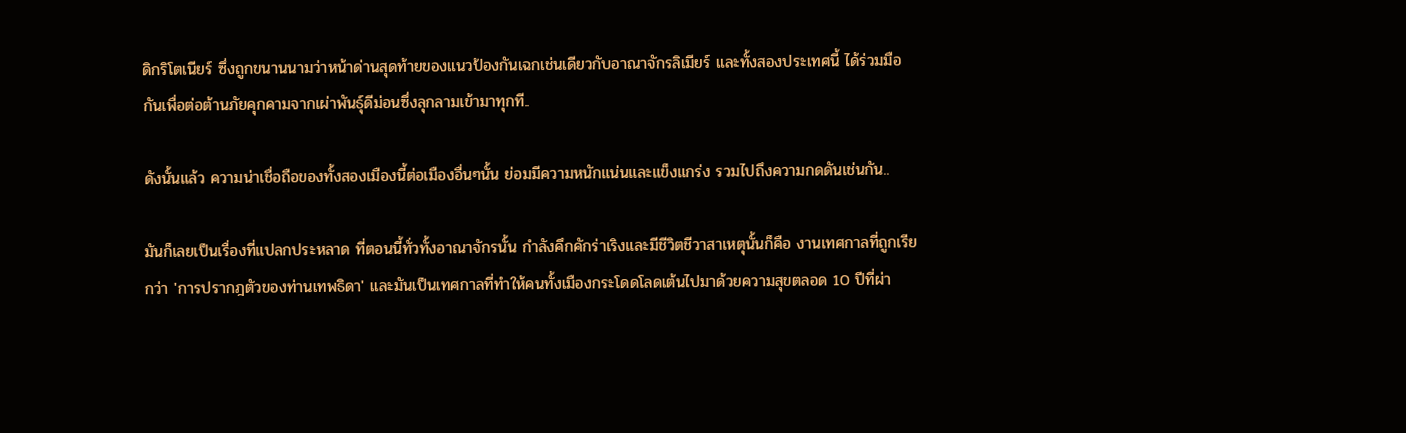ดิกริโตเนียร์ ซึ่งถูกขนานนามว่าหน้าด่านสุดท้ายของแนวป้องกันเฉกเช่นเดียวกับอาณาจักรลิเมียร์ และทั้งสองประเทศนี้ ได้ร่วมมือกันเพื่อต่อต้านภัยคุกคามจากเผ่าพันธุ์ดีม่อนซึ่งลุกลามเข้ามาทุกที..

ดังนั้นแล้ว ความน่าเชื่อถือของทั้งสองเมืองนี้ต่อเมืองอื่นๆนั้น ย่อมมีความหนักแน่นและแข็งแกร่ง รวมไปถึงความกดดันเช่นกัน..

มันก็เลยเป็นเรื่องที่แปลกประหลาด ที่ตอนนี้ทั่วทั้งอาณาจักรนั้น กำลังคึกคักร่าเริงและมีชีวิตชีวาสาเหตุนั้นก็คือ งานเทศกาลที่ถูกเรียกว่า 'การปรากฎตัวของท่านเทพธิดา' และมันเป็นเทศกาลที่ทำให้คนทั้งเมืองกระโดดโลดเต้นไปมาด้วยความสุขตลอด 10 ปีที่ผ่า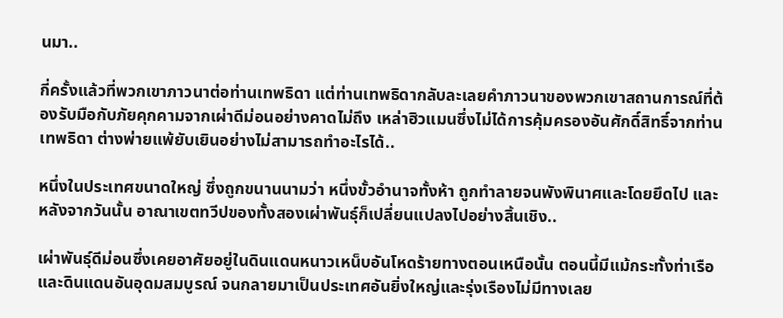นมา..

กี่ครั้งแล้วที่พวกเขาภาวนาต่อท่านเทพธิดา แต่ท่านเทพธิดากลับละเลยคำภาวนาของพวกเขาสถานการณ์ที่ต้องรับมือกับภัยคุกคามจากเผ่าดีม่อนอย่างคาดไม่ถึง เหล่าฮิวแมนซึ่งไม่ได้การคุ้มครองอันศักดิ์สิทธิ์จากท่านเทพธิดา ต่างพ่ายแพ้ยับเยินอย่างไม่สามารถทำอะไรได้..

หนึ่งในประเทศขนาดใหญ่ ซึ่งถูกขนานนามว่า หนึ่งขั้วอำนาจทั้งห้า ถูกทำลายจนพังพินาศและโดยยึดไป และหลังจากวันนั้น อาณาเขตทวีปของทั้งสองเผ่าพันธุ์ก็เปลี่ยนแปลงไปอย่างสิ้นเชิง..

เผ่าพันธุ์ดีม่อนซึ่งเคยอาศัยอยู่ในดินแดนหนาวเหน็บอันโหดร้ายทางตอนเหนือนั้น ตอนนี้มีแม้กระทั้งท่าเรือ และดินแดนอันอุดมสมบูรณ์ จนกลายมาเป็นประเทศอันยิ่งใหญ่และรุ่งเรืองไม่มีทางเลย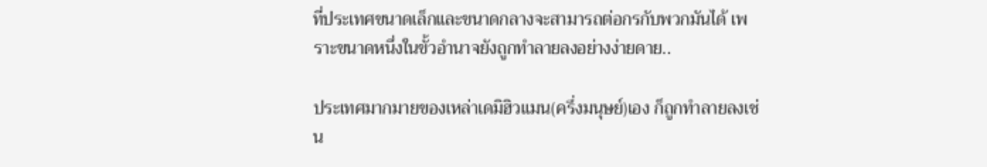ที่ประเทศขนาดเล็กและขนาดกลางจะสามารถต่อกรกับพวกมันได้ เพราะขนาดหนึ่งในขั้วอำนาจยังถูกทำลายลงอย่างง่ายดาย..

ประเทศมากมายของเหล่าเดมิฮิวแมน(ครึ่งมนุษย์)เอง ก็ถูกทำลายลงเช่น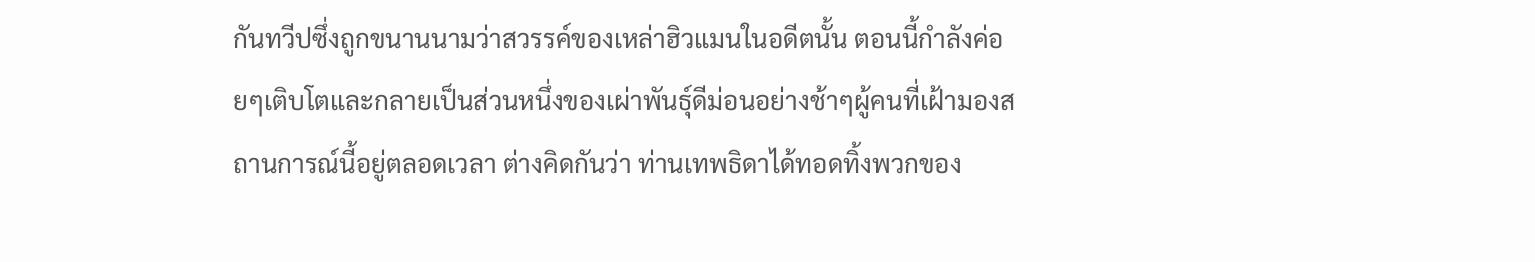กันทวีปซึ่งถูกขนานนามว่าสวรรค์ของเหล่าฮิวแมนในอดีตนั้น ตอนนี้กำลังค่อยๆเติบโตและกลายเป็นส่วนหนึ่งของเผ่าพันธุ์ดีม่อนอย่างช้าๆผู้คนที่เฝ้ามองสถานการณ์นี้อยู่ตลอดเวลา ต่างคิดกันว่า ท่านเทพธิดาได้ทอดทิ้งพวกของ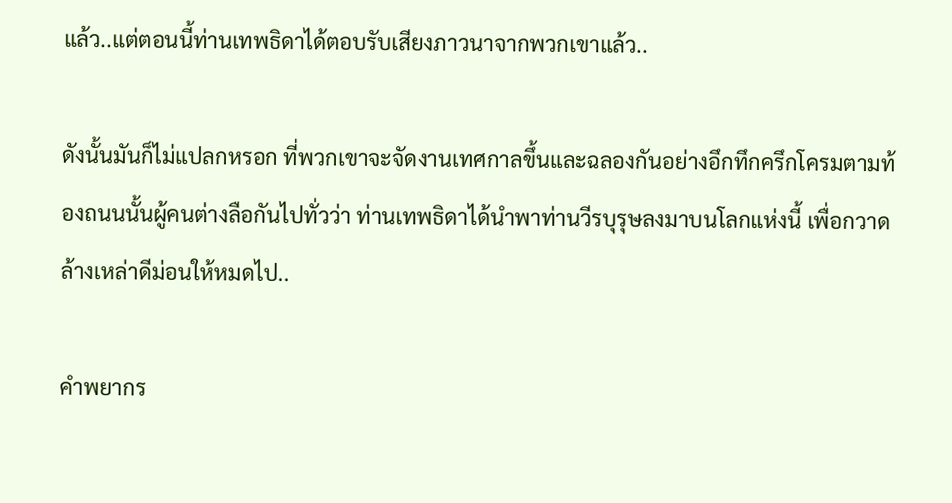แล้ว..แต่ตอนนี้ท่านเทพธิดาได้ตอบรับเสียงภาวนาจากพวกเขาแล้ว..

ดังนั้นมันก็ไม่แปลกหรอก ที่พวกเขาจะจัดงานเทศกาลขึ้นและฉลองกันอย่างอึกทึกครึกโครมตามท้องถนนนั้นผู้คนต่างลือกันไปทั่วว่า ท่านเทพธิดาได้นำพาท่านวีรบุรุษลงมาบนโลกแห่งนี้ เพื่อกวาดล้างเหล่าดีม่อนให้หมดไป..

คำพยากร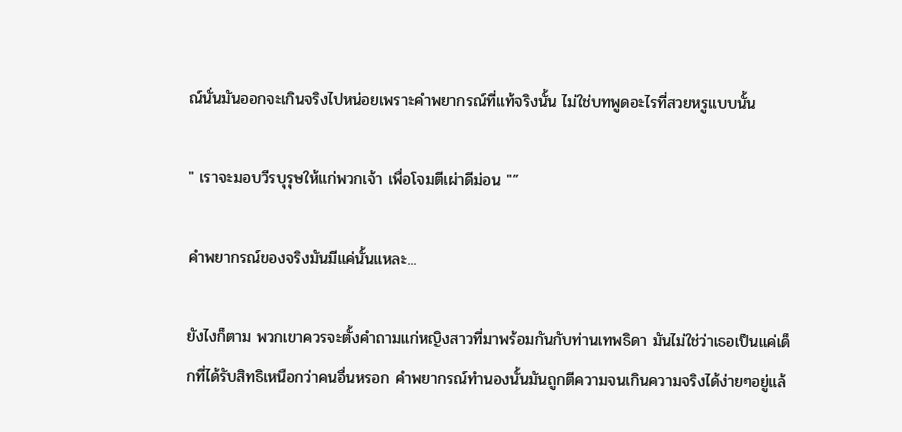ณ์นั่นมันออกจะเกินจริงไปหน่อยเพราะคำพยากรณ์ที่แท้จริงนั้น ไม่ใช่บทพูดอะไรที่สวยหรูแบบนั้น

" เราจะมอบวีรบุรุษให้แก่พวกเจ้า เพื่อโจมตีเผ่าดีม่อน "”

คำพยากรณ์ของจริงมันมีแค่นั้นแหละ...

ยังไงก็ตาม พวกเขาควรจะตั้งคำถามแก่หญิงสาวที่มาพร้อมกันกับท่านเทพธิดา มันไม่ใช่ว่าเธอเป็นแค่เด็กที่ได้รับสิทธิเหนือกว่าคนอื่นหรอก คำพยากรณ์ทำนองนั้นมันถูกตีความจนเกินความจริงได้ง่ายๆอยู่แล้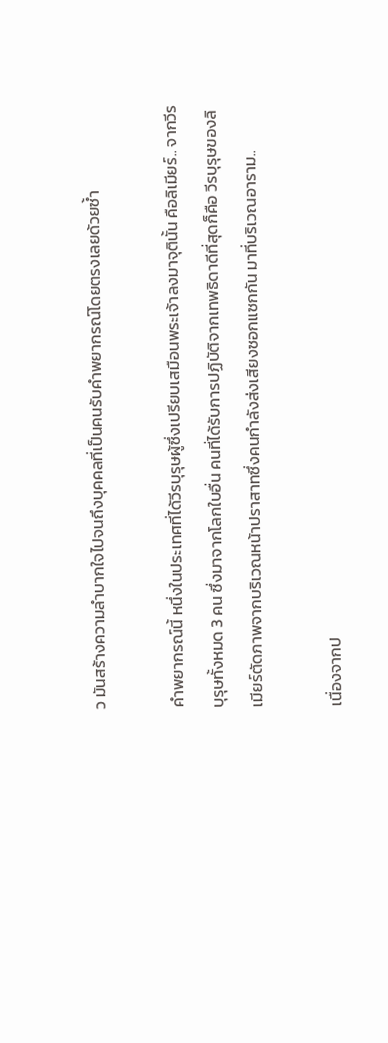ว มันสร้างความลำบากใจไปจนถึงบุคคลที่เป็นคนรับคำพยากรณ์โดยตรงเลยด้วยซ้ำ

คำพยากรณ์นี้ หนึ่งในประเทศที่ได้วีรบุรุษผู้ซึ่งเปรียบเสมือนพระเจ้าลงมาจุตินั้น คือลิเมียร์.. จากวีรบุรุษทั้งหมด 3 คน ซึ่งมาจากโลกใบอื่น คนที่ได้รับการปฏิบัติจากเทพธิดาดีที่สุดก็คือ วีรบุรุษของลิเมียร์ตัดภาพจากบริเวณหน้าปราสาทซึ่งคนกำลังส่งเสียงซอกแซกกัน มาที่บริเวณอาราม..

เนื่องจากป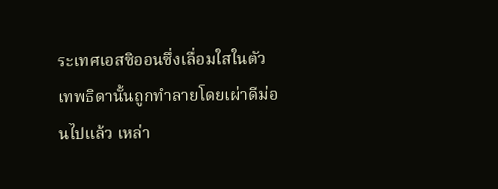ระเทศเอสซิออนซึ่งเลื่อมใสในตัวเทพธิดานั้นถูกทำลายโดยเผ่าดีม่อนไปแล้ว เหล่า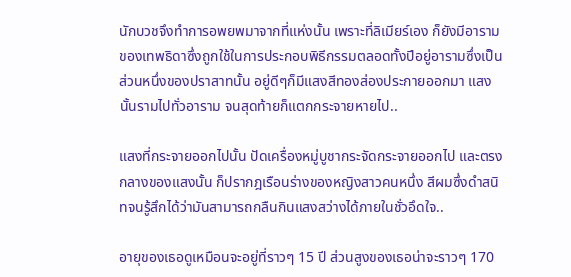นักบวชจึงทำการอพยพมาจากที่แห่งนั้น เพราะที่ลิเมียร์เอง ก็ยังมีอารามของเทพธิดาซึ่งถูกใช้ในการประกอบพิธีกรรมตลอดทั้งปีอยู่อารามซึ่งเป็นส่วนหนึ่งของปราสาทนั้น อยู่ดีๆก็มีแสงสีทองส่องประกายออกมา แสงนั้นรามไปทั่วอาราม จนสุดท้ายก็แตกกระจายหายไป..

แสงที่กระจายออกไปนั้น ปัดเครื่องหมู่บูชากระจัดกระจายออกไป และตรงกลางของแสงนั้น ก็ปรากฎเรือนร่างของหญิงสาวคนหนึ่ง สีผมซึ่งดำสนิทจนรู้สึกได้ว่ามันสามารถกลืนกินแสงสว่างได้ภายในชั่วอึดใจ..

อายุของเธอดูเหมือนจะอยู่ที่ราวๆ 15 ปี ส่วนสูงของเธอน่าจะราวๆ 170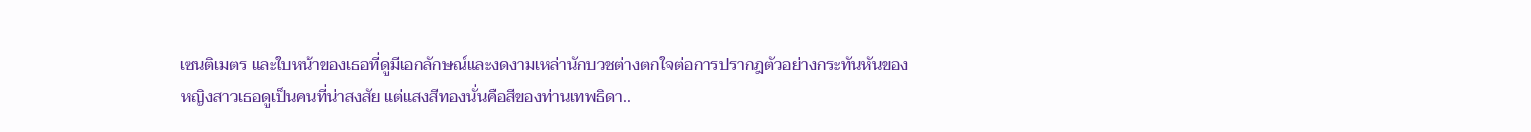เซนติเมตร และใบหน้าของเธอที่ดูมีเอกลักษณ์และงดงามเหล่านักบวชต่างตกใจต่อการปรากฎตัวอย่างกระทันหันของหญิงสาวเธอดูเป็นคนที่น่าสงสัย แต่แสงสีทองนั่นคือสีของท่านเทพธิดา..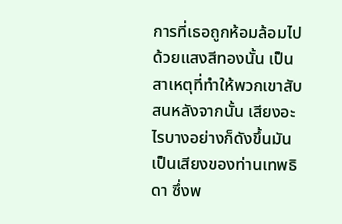การที่เธอถูกห้อมล้อมไปด้วยแสงสีทองนั้น เป็นสาเหตุที่ทำให้พวกเขาสับสนหลังจากนั้น เสียงอะไรบางอย่างก็ดังขึ้นมันเป็นเสียงของท่านเทพธิดา ซึ่งพ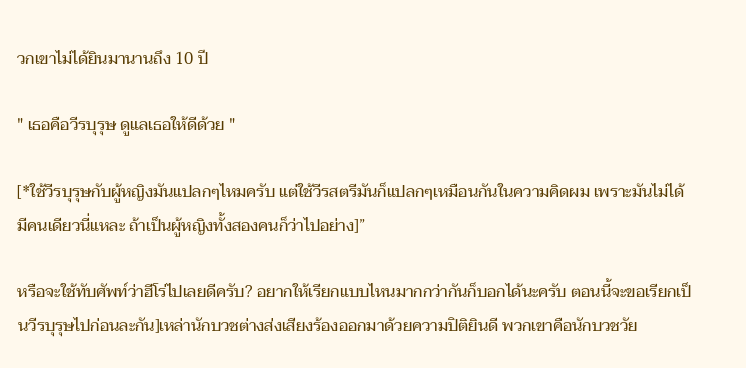วกเขาไม่ได้ยินมานานถึง 10 ปี

" เธอคือวีรบุรุษ ดูแลเธอให้ดีด้วย "

[*ใช้วีรบุรุษกับผู้หญิงมันแปลกๆไหมครับ แต่ใช้วีรสตรีมันก็แปลกๆเหมือนกันในความคิดผม เพราะมันไม่ได้มีคนเดียวนี่แหละ ถ้าเป็นผู้หญิงทั้งสองคนก็ว่าไปอย่าง]”

หรือจะใช้ทับศัพท์ว่าฮีโร่ไปเลยดีครับ? อยากให้เรียกแบบไหนมากกว่ากันก็บอกได้นะครับ ตอนนี้จะขอเรียกเป็นวีรบุรุษไปก่อนละกัน]เหล่านักบวชต่างส่งเสียงร้องออกมาด้วยความปิติยินดี พวกเขาคือนักบวชวัย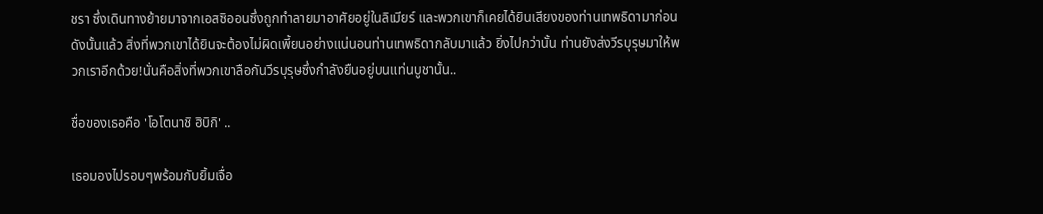ชรา ซึ่งเดินทางย้ายมาจากเอสซิออนซึ่งถูกทำลายมาอาศัยอยู่ในลิเมียร์ และพวกเขาก็เคยได้ยินเสียงของท่านเทพธิดามาก่อน ดังนั้นแล้ว สิ่งที่พวกเขาได้ยินจะต้องไม่ผิดเพี้ยนอย่างแน่นอนท่านเทพธิดากลับมาแล้ว ยิ่งไปกว่านั้น ท่านยังส่งวีรบุรุษมาให้พวกเราอีกด้วย!นั่นคือสิ่งที่พวกเขาลือกันวีรบุรุษซึ่งกำลังยืนอยู่บนแท่นบูชานั้น..

ชื่อของเธอคือ 'โอโตนาชิ ฮิบิกิ' ..

เธอมองไปรอบๆพร้อมกับยิ้มเจื่อ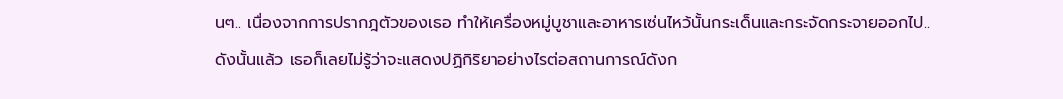นๆ.. เนื่องจากการปรากฎตัวของเธอ ทำให้เครื่องหมู่บูชาและอาหารเซ่นไหว้นั้นกระเด็นและกระจัดกระจายออกไป.. ดังนั้นแล้ว เธอก็เลยไม่รู้ว่าจะแสดงปฏิกิริยาอย่างไรต่อสถานการณ์ดังก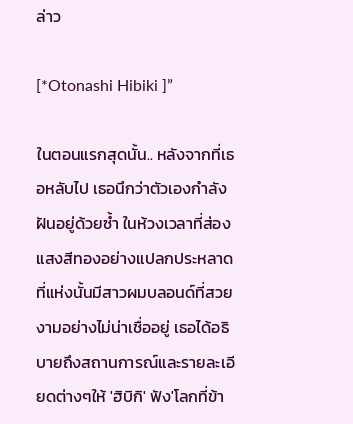ล่าว

[*Otonashi Hibiki ]”

ในตอนแรกสุดนั้น.. หลังจากที่เธอหลับไป เธอนึกว่าตัวเองกำลังฝันอยู่ด้วยซ้ำ ในห้วงเวลาที่ส่องแสงสีทองอย่างแปลกประหลาด ที่แห่งนั้นมีสาวผมบลอนด์ที่สวยงามอย่างไม่น่าเชื่ออยู่ เธอได้อธิบายถึงสถานการณ์และรายละเอียดต่างๆให้ 'ฮิบิกิ' ฟัง'โลกที่ข้า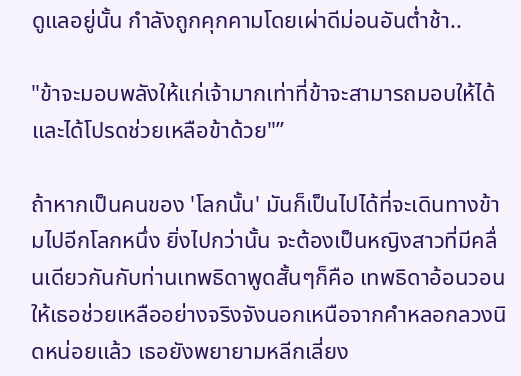ดูแลอยู่นั้น กำลังถูกคุกคามโดยเผ่าดีม่อนอันต่ำช้า..

"ข้าจะมอบพลังให้แก่เจ้ามากเท่าที่ข้าจะสามารถมอบให้ได้ และได้โปรดช่วยเหลือข้าด้วย"”

ถ้าหากเป็นคนของ 'โลกนั้น' มันก็เป็นไปได้ที่จะเดินทางข้ามไปอีกโลกหนึ่ง ยิ่งไปกว่านั้น จะต้องเป็นหญิงสาวที่มีคลื่นเดียวกันกับท่านเทพธิดาพูดสั้นๆก็คือ เทพธิดาอ้อนวอนให้เธอช่วยเหลืออย่างจริงจังนอกเหนือจากคำหลอกลวงนิดหน่อยแล้ว เธอยังพยายามหลีกเลี่ยง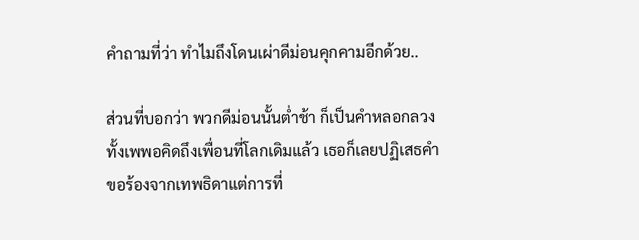คำถามที่ว่า ทำไมถึงโดนเผ่าดีม่อนคุกคามอีกด้วย..

ส่วนที่บอกว่า พวกดีม่อนนั้นต่ำช้า ก็เป็นคำหลอกลวงทั้งเพพอคิดถึงเพื่อนที่โลกเดิมแล้ว เธอก็เลยปฏิเสธคำขอร้องจากเทพธิดาแต่การที่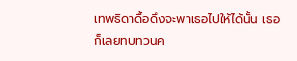เทพธิดาดื้อดึงจะพาเธอไปให้ได้นั้น เธอก็เลยทบทวนค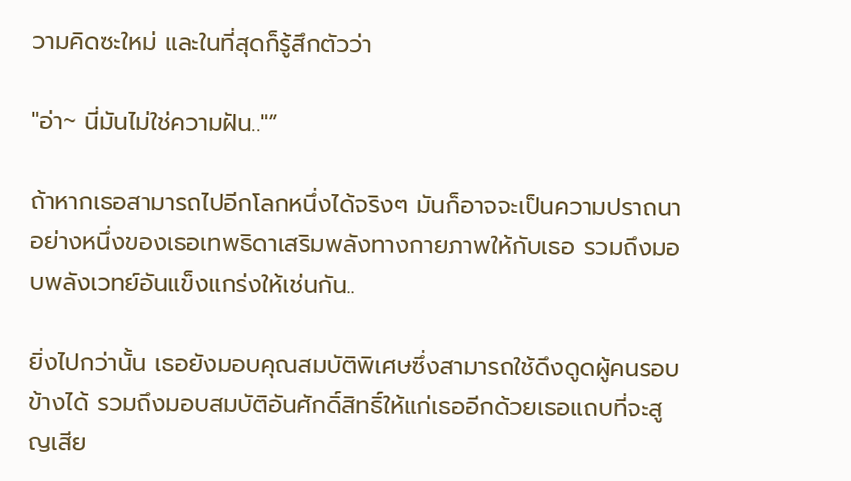วามคิดซะใหม่ และในที่สุดก็รู้สึกตัวว่า

"อ่า~ นี่มันไม่ใช่ความฝัน.."”

ถ้าหากเธอสามารถไปอีกโลกหนึ่งได้จริงๆ มันก็อาจจะเป็นความปราถนาอย่างหนึ่งของเธอเทพธิดาเสริมพลังทางกายภาพให้กับเธอ รวมถึงมอบพลังเวทย์อันแข็งแกร่งให้เช่นกัน..

ยิ่งไปกว่านั้น เธอยังมอบคุณสมบัติพิเศษซึ่งสามารถใช้ดึงดูดผู้คนรอบข้างได้ รวมถึงมอบสมบัติอันศักดิ์สิทธิ์ให้แก่เธออีกด้วยเธอแถบที่จะสูญเสีย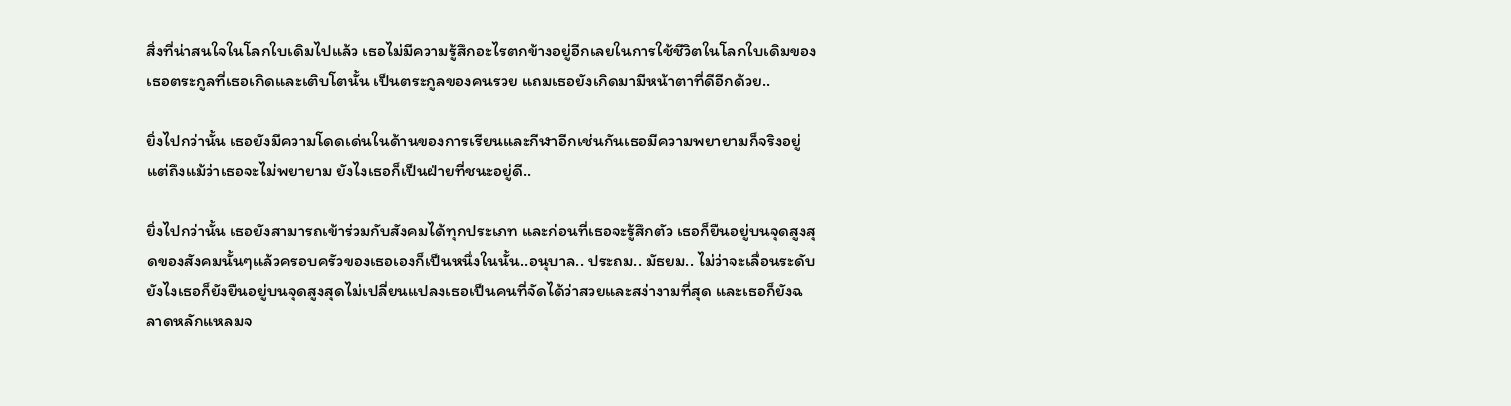สิ่งที่น่าสนใจในโลกใบเดิมไปแล้ว เธอไม่มีความรู้สึกอะไรตกข้างอยู่อีกเลยในการใช้ชีวิตในโลกใบเดิมของเธอตระกูลที่เธอเกิดและเติบโตนั้น เป็นตระกูลของคนรวย แถมเธอยังเกิดมามีหน้าตาที่ดีอีกด้วย..

ยิ่งไปกว่านั้น เธอยังมีความโดดเด่นในด้านของการเรียนและกีฬาอีกเช่นกันเธอมีความพยายามก็จริงอยู่ แต่ถึงแม้ว่าเธอจะไม่พยายาม ยังไงเธอก็เป็นฝ่ายที่ชนะอยู่ดี..

ยิ่งไปกว่านั้น เธอยังสามารถเข้าร่วมกับสังคมได้ทุกประเภท และก่อนที่เธอจะรู้สึกตัว เธอก็ยืนอยู่บนจุดสูงสุดของสังคมนั้นๆแล้วครอบครัวของเธอเองก็เป็นหนึ่งในนั้น..อนุบาล.. ประถม.. มัธยม.. ไม่ว่าจะเลื่อนระดับยังไงเธอก็ยังยืนอยู่บนจุดสูงสุดไม่เปลี่ยนแปลงเธอเป็นคนที่จัดได้ว่าสวยและสง่างามที่สุด และเธอก็ยังฉลาดหลักแหลมจ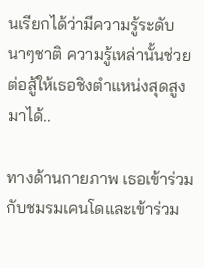นเรียกได้ว่ามีความรู้ระดับนาๆชาติ ความรู้เหล่านั้นช่วยต่อสู้ให้เธอชิงตำแหน่งสุดสูงมาได้..

ทางด้านกายภาพ เธอเข้าร่วมกับชมรมเคนโดและเข้าร่วม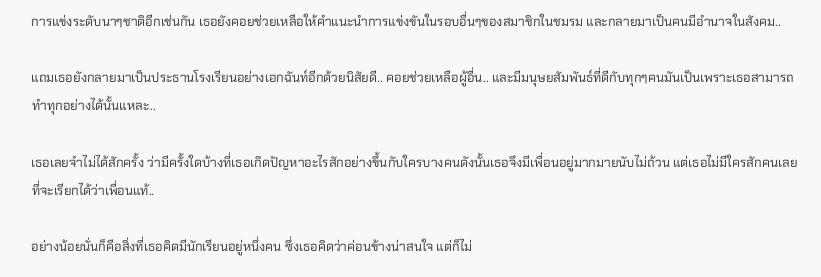การแข่งระดับนาๆชาติอีกเช่นกัน เธอยังคอยช่วยเหลือให้คำแนะนำการแข่งขันในรอบอื่นๆของสมาชิกในชมรม และกลายมาเป็นคนมีอำนาจในสังคม..

แถมเธอยังกลายมาเป็นประธานโรงเรียนอย่างเอกฉันท์อีกด้วยนิสัยดี.. คอยช่วยเหลือผู้อื่น.. และมีมนุษยสัมพันธ์ที่ดีกับทุกๆคนมันเป็นเพราะเธอสามารถทำทุกอย่างได้นั้นแหละ..

เธอเลยจำไม่ได้สักครั้ง ว่ามีครั้งใดบ้างที่เธอเกิดปัญหาอะไรสักอย่างขึ้นกับใครบางคนดังนั้นเธอจึงมีเพื่อนอยู่มากมายนับไม่ถ้วน แต่เธอไม่มีใครสักคนเลย ที่จะเรียกได้ว่าเพื่อนแท้..

อย่างน้อยนั่นก็คือสิ่งที่เธอคิดมีนักเรียนอยู่หนึ่งคน ซึ่งเธอคิดว่าค่อนข้างน่าสนใจ แต่ก็ไม่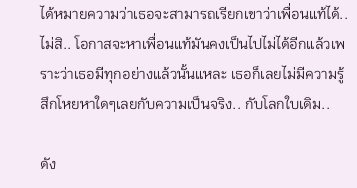ได้หมายความว่าเธอจะสามารถเรียกเขาว่าเพื่อนแท้ได้.. ไม่สิ.. โอกาสจะหาเพื่อนแท้มันคงเป็นไปไม่ได้อีกแล้วเพราะว่าเธอมีทุกอย่างแล้วนั้นแหละ เธอก็เลยไม่มีความรู้สึกโหยหาใดๆเลยกับความเป็นจริง.. กับโลกใบเดิม..

ดัง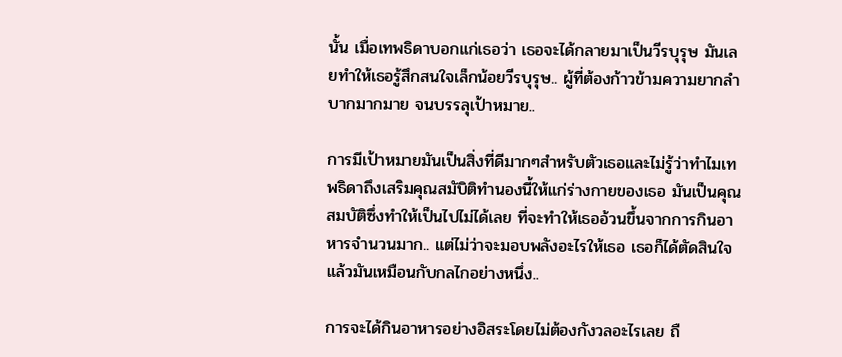นั้น เมื่อเทพธิดาบอกแก่เธอว่า เธอจะได้กลายมาเป็นวีรบุรุษ มันเลยทำให้เธอรู้สึกสนใจเล็กน้อยวีรบุรุษ.. ผู้ที่ต้องก้าวข้ามความยากลำบากมากมาย จนบรรลุเป้าหมาย..

การมีเป้าหมายมันเป็นสิ่งที่ดีมากๆสำหรับตัวเธอและไม่รู้ว่าทำไมเทพธิดาถึงเสริมคุณสมับิติทำนองนี้ให้แก่ร่างกายของเธอ มันเป็นคุณสมบัติซึ่งทำให้เป็นไปไม่ได้เลย ที่จะทำให้เธออ้วนขึ้นจากการกินอาหารจำนวนมาก.. แต่ไม่ว่าจะมอบพลังอะไรให้เธอ เธอก็ได้ตัดสินใจแล้วมันเหมือนกับกลไกอย่างหนึ่ง..

การจะได้กินอาหารอย่างอิสระโดยไม่ต้องกังวลอะไรเลย ถื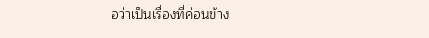อว่าเป็นเรื่องที่ค่อนข้าง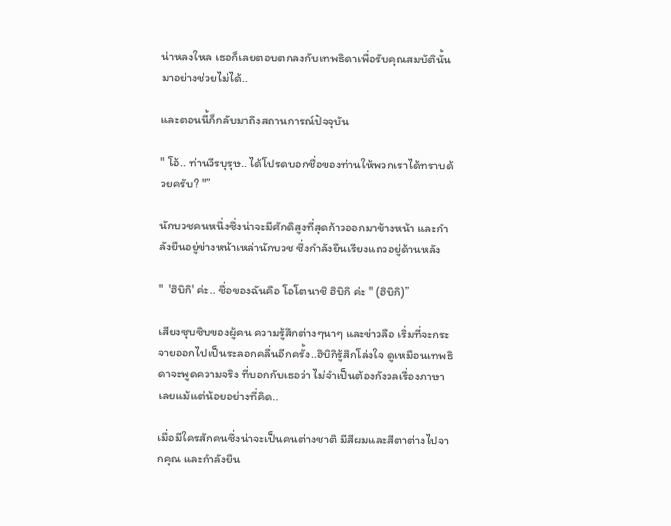น่าหลงใหล เธอก็เลยตอบตกลงกับเทพธิดาเพื่อรับคุณสมบัตินั้นมาอย่างช่วยไม่ได้..

และตอนนี้ก็กลับมาถึงสถานการณ์ปัจจุบัน

" โอ้.. ท่านวีรบุรุษ.. ได้โปรดบอกชื่อของท่านให้พวกเราได้ทราบด้วยครับ? "”

นักบวชคนหนึ่งซึ่งน่าจะมีศักดิสูงที่สุดก้าวออกมาข้างหน้า และกำลังยืนอยู่ข่างหน้าเหล่านักบวช ซึ่งกำลังยืนเรียงแถวอยู่ด้านหลัง

"  'ฮิบิกิ' ค่ะ.. ชื่อของฉันคือ โอโตนาชิ ฮิบิกิ ค่ะ " (ฮิบิกิ)”

เสียงซุบซิบของผู้คน ความรู้สึกต่างๆนาๆ และข่าวลือ เริ่มที่จะกระจายออกไปเป็นระลอกคลื่นอีกครั้ง..ฮิบิกิรู้สึกโล่งใจ ดูเหมือนเทพธิดาจะพูดความจริง ที่บอกกับเธอว่า ไม่จำเป็นต้องกังวลเรื่องภาษาเลยแม้แต่น้อยอย่างที่คิด..

เมื่อมีใครสักคนซึ่งน่าจะเป็นคนต่างชาติ มีสีผมและสีตาต่างไปจากคุณ และกำลังยืน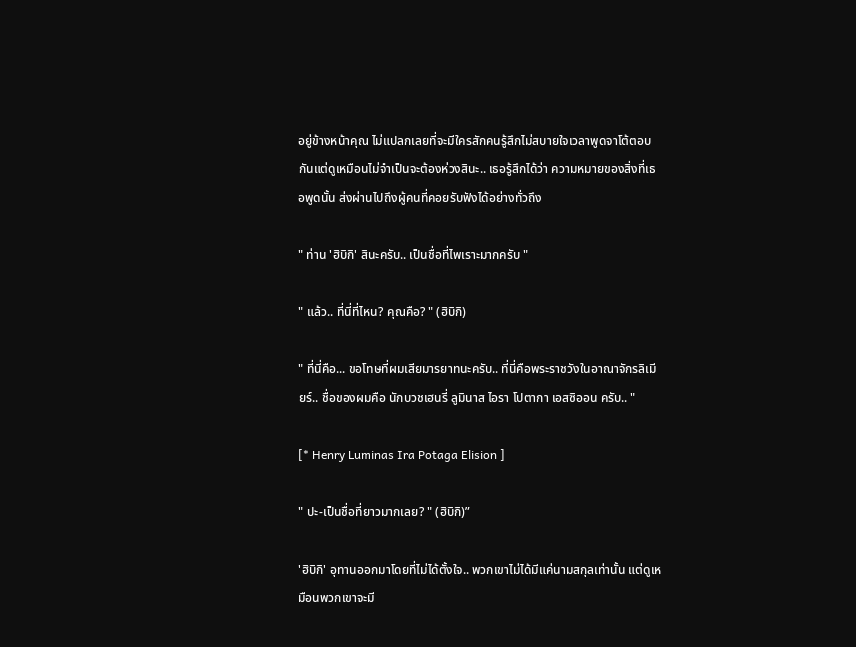อยู่ข้างหน้าคุณ ไม่แปลกเลยที่จะมีใครสักคนรู้สึกไม่สบายใจเวลาพูดจาโต้ตอบกันแต่ดูเหมือนไม่จำเป็นจะต้องห่วงสินะ.. เธอรู้สึกได้ว่า ความหมายของสิ่งที่เธอพูดนั้น ส่งผ่านไปถึงผู้คนที่คอยรับฟังได้อย่างทั่วถึง

" ท่าน 'ฮิบิกิ' สินะครับ.. เป็นชื่อที่ไพเราะมากครับ "

" แล้ว.. ที่นี่ที่ไหน? คุณคือ? " (ฮิบิกิ)

" ที่นี่คือ... ขอโทษที่ผมเสียมารยาทนะครับ.. ที่นี่คือพระราชวังในอาณาจักรลิเมียร์.. ชื่อของผมคือ นักบวชเฮนรี่ ลูมินาส ไอรา โปตากา เอสซิออน ครับ.. "

[* Henry Luminas Ira Potaga Elision ]

" ปะ-เป็นชื่อที่ยาวมากเลย? " (ฮิบิกิ)”

'ฮิบิกิ' อุทานออกมาโดยที่ไม่ได้ตั้งใจ.. พวกเขาไม่ได้มีแค่นามสกุลเท่านั้น แต่ดูเหมือนพวกเขาจะมี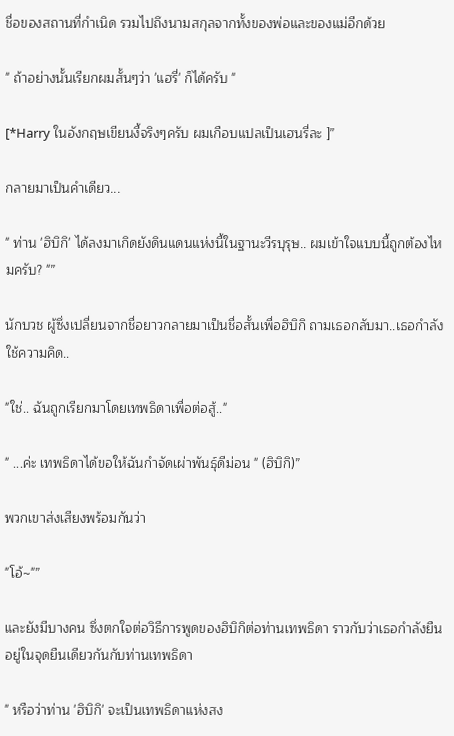ชื่อของสถานที่กำเนิด รวมไปถึงนามสกุลจากทั้งของพ่อและของแม่อีกด้วย

" ถ้าอย่างนั้นเรียกผมสั้นๆว่า 'แฮรี่' ก็ได้ครับ "

[*Harry ในอังกฤษเขียนงี้จริงๆครับ ผมเกือบแปลเป็นเฮนรี่ละ ]”

กลายมาเป็นคำเดียว...

" ท่าน 'ฮิบิกิ' ได้ลงมาเกิดยังดินแดนแห่งนี้ในฐานะวีรบุรุษ.. ผมเข้าใจแบบนี้ถูกต้องไหมครับ? "”

นักบวช ผู้ซึ่งเปลี่ยนจากชื่อยาวกลายมาเป็นชื่อสั้นเพื่อฮิบิกิ ถามเธอกลับมา..เธอกำลังใช้ความคิด..

"ใช่.. ฉันถูกเรียกมาโดยเทพธิดาเพื่อต่อสู้.."

" ...ค่ะ เทพธิดาได้ขอให้ฉันกำจัดเผ่าพันธุ์ดีม่อน " (ฮิบิกิ)”

พวกเขาส่งเสียงพร้อมกันว่า

"โอ้~"”

และยังมีบางคน ซึ่งตกใจต่อวิธีการพูดของฮิบิกิต่อท่านเทพธิดา ราวกับว่าเธอกำลังยืนอยู่ในจุดยืนเดียวกันกับท่านเทพธิดา

" หรือว่าท่าน 'ฮิบิกิ' จะเป็นเทพธิดาแห่งสง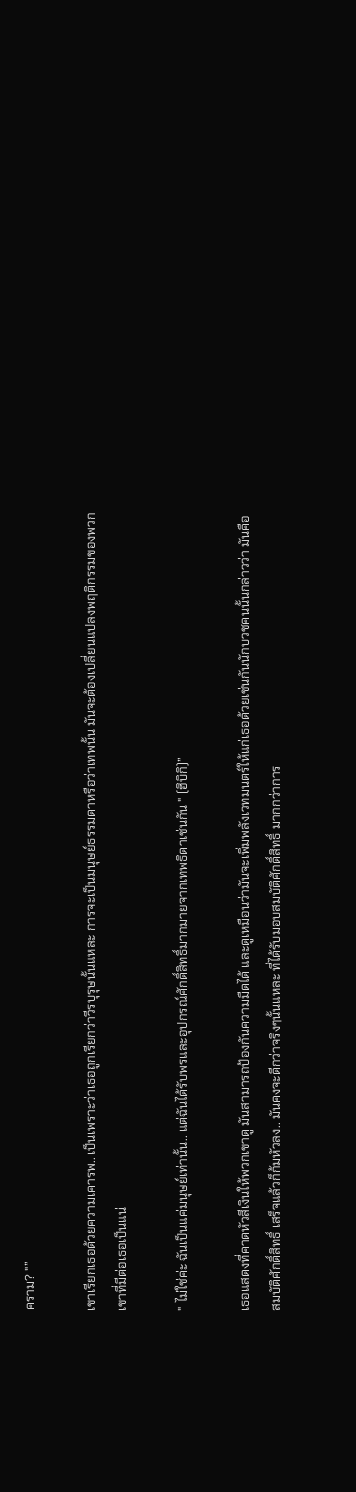คราม? "”

เขาเรียกเธอด้วยความเคารพ.. เป็นเพราะว่าเธอถูกเรียกว่าวีรบุรุษนั้นแหละ การจะเป็นมนุษย์ธรรมดาหรือว่าเทพนั้น มันจะต้องเปลี่ยนแปลงพฤติกรรมของพวกเขาที่มีต่อเธอเป็นแน่

" ไม่ใช่ค่ะ ฉันเป็นแค่มนุษย์เท่านั้น.. แต่ฉันได้รับพรและอุปกรณ์ศักดิ์สิทธิ์มากมายจากเทพธิดาเช่นกัน " (ฮิบิกิ)”

เธอแสดงที่คาดหัวสีเงินให้พวกเขาดู มันสามารถป้องกันความมืดได้ และดูเหมือนว่ามันจะเพิ่มพลังเวทมนตร์ให้แก่เธอด้วยเช่นกันนักบวชคนนั้นกล่าวว่า มันคือสมบัติศักดิ์สิทธิ์ เสร็จแล้วก็ก้มหัวลง.. มันคงจะดีกว่าจริงๆนั้นแหละ ที่ได้รับมอบสมบัติศักดิ์สิทธิ์ มากกว่าการ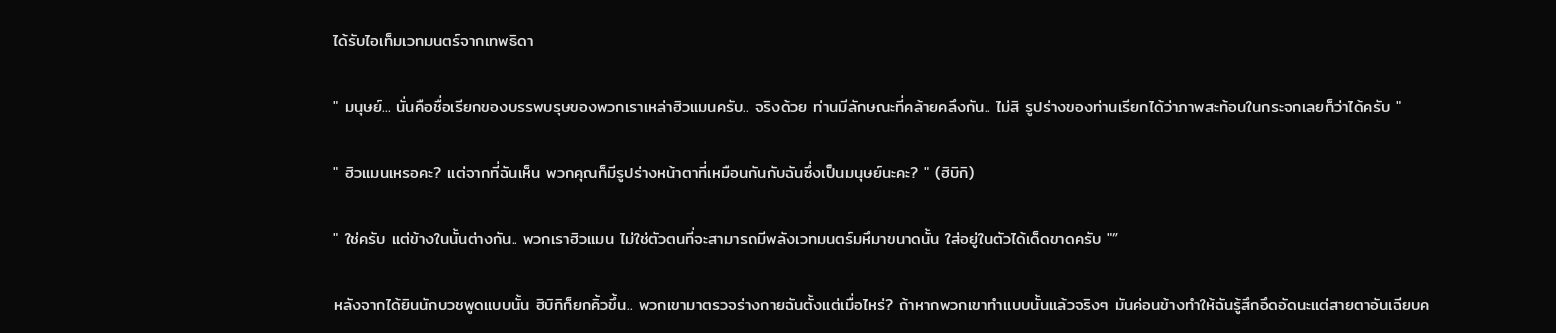ได้รับไอเท็มเวทมนตร์จากเทพธิดา

" มนุษย์... นั่นคือชื่อเรียกของบรรพบรุษของพวกเราเหล่าฮิวแมนครับ.. จริงด้วย ท่านมีลักษณะที่คล้ายคลึงกัน.. ไม่สิ รูปร่างของท่านเรียกได้ว่าภาพสะท้อนในกระจกเลยก็ว่าได้ครับ "

" ฮิวแมนเหรอคะ? แต่จากที่ฉันเห็น พวกคุณก็มีรูปร่างหน้าตาที่เหมือนกันกับฉันซึ่งเป็นมนุษย์นะคะ? " (ฮิบิกิ)

" ใช่ครับ แต่ข้างในนั้นต่างกัน.. พวกเราฮิวแมน ไม่ใช่ตัวตนที่จะสามารถมีพลังเวทมนตร์มหึมาขนาดนั้น ใส่อยู่ในตัวได้เด็ดขาดครับ "”

หลังจากได้ยินนักบวชพูดแบบนั้น ฮิบิกิก็ยกคิ้วขึ้น.. พวกเขามาตรวจร่างกายฉันตั้งแต่เมื่อไหร่? ถ้าหากพวกเขาทำแบบนั้นแล้วจริงๆ มันค่อนข้างทำให้ฉันรู้สึกอึดอัดนะแต่สายตาอันเฉียบค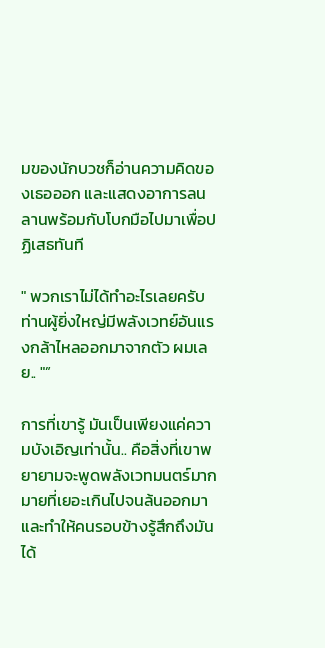มของนักบวชก็อ่านความคิดของเธอออก และแสดงอาการลนลานพร้อมกับโบกมือไปมาเพื่อปฏิเสธทันที

" พวกเราไม่ได้ทำอะไรเลยครับ ท่านผู้ยิ่งใหญ่มีพลังเวทย์อันแรงกล้าไหลออกมาจากตัว ผมเลย.. "”

การที่เขารู้ มันเป็นเพียงแค่ความบังเอิญเท่านั้น.. คือสิ่งที่เขาพยายามจะพูดพลังเวทมนตร์มากมายที่เยอะเกินไปจนล้นออกมา และทำให้คนรอบข้างรู้สึกถึงมันได้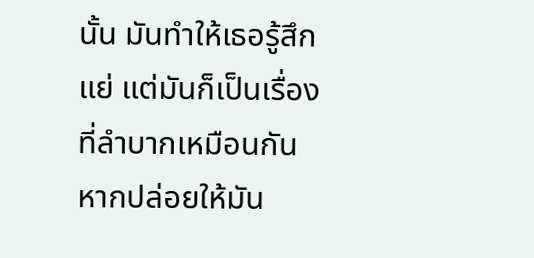นั้น มันทำให้เธอรู้สึกแย่ แต่มันก็เป็นเรื่องที่ลำบากเหมือนกัน หากปล่อยให้มัน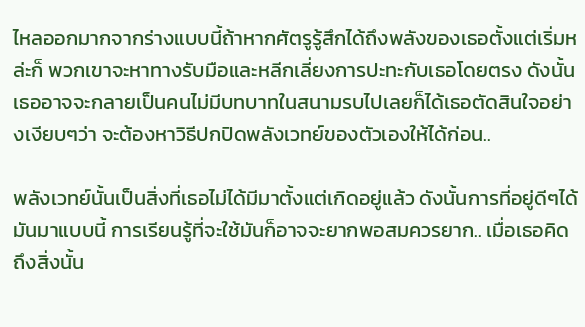ไหลออกมากจากร่างแบบนี้ถ้าหากศัตรูรู้สึกได้ถึงพลังของเธอตั้งแต่เริ่มหล่ะก็ พวกเขาจะหาทางรับมือและหลีกเลี่ยงการปะทะกับเธอโดยตรง ดังนั้นเธออาจจะกลายเป็นคนไม่มีบทบาทในสนามรบไปเลยก็ได้เธอตัดสินใจอย่างเงียบๆว่า จะต้องหาวิธีปกปิดพลังเวทย์ของตัวเองให้ได้ก่อน..

พลังเวทย์นั้นเป็นสิ่งที่เธอไม่ได้มีมาตั้งแต่เกิดอยู่แล้ว ดังนั้นการที่อยู่ดีๆได้มันมาแบบนี้ การเรียนรู้ที่จะใช้มันก็อาจจะยากพอสมควรยาก.. เมื่อเธอคิดถึงสิ่งนั้น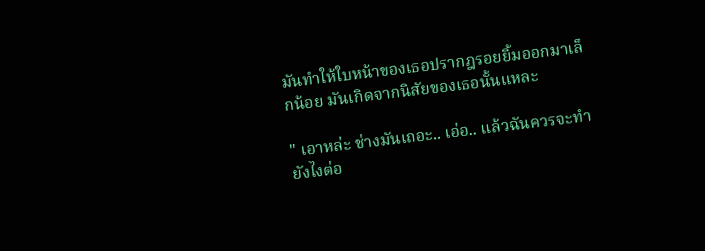มันทำให้ใบหน้าของเธอปรากฎรอยยิ้มออกมาเล็กน้อย มันเกิดจากนิสัยของเธอนั้นแหละ

" เอาหล่ะ ช่างมันเถอะ.. เอ่อ.. แล้วฉันควรจะทำยังไงต่อ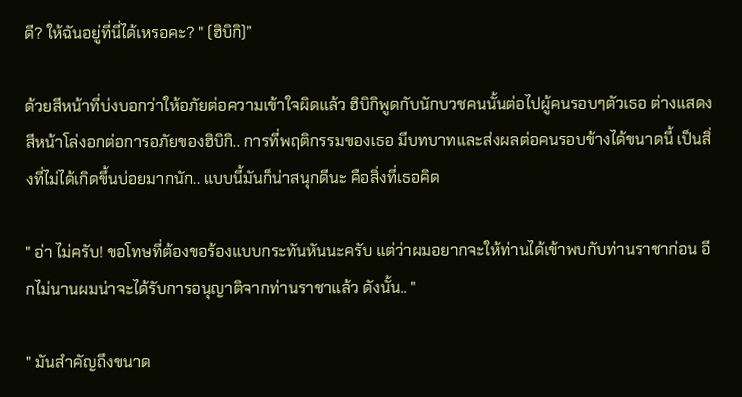ดี? ให้ฉันอยู่ที่นี่ได้เหรอคะ? " (ฮิบิกิ)”

ด้วยสีหน้าที่บ่งบอกว่าให้อภัยต่อความเข้าใจผิดแล้ว ฮิบิกิพูดกับนักบวชคนนั้นต่อไปผู้คนรอบๆตัวเธอ ต่างแสดงสีหน้าโล่งอกต่อการอภัยของฮิบิกิ.. การที่พฤติกรรมของเธอ มีบทบาทและส่งผลต่อคนรอบข้างได้ขนาดนี้ เป็นสิ่งที่ไม่ได้เกิดขึ้นบ่อยมากนัก.. แบบนี้มันก็น่าสนุกดีนะ คือสิ่งที่เธอคิด

" อ่า ไม่ครับ! ขอโทษที่ต้องขอร้องแบบกระทันหันนะครับ แต่ว่าผมอยากจะให้ท่านได้เข้าพบกับท่านราชาก่อน อีกไม่นานผมน่าจะได้รับการอนุญาติจากท่านราชาแล้ว ดังนั้น.. "

" มันสำคัญถึงขนาด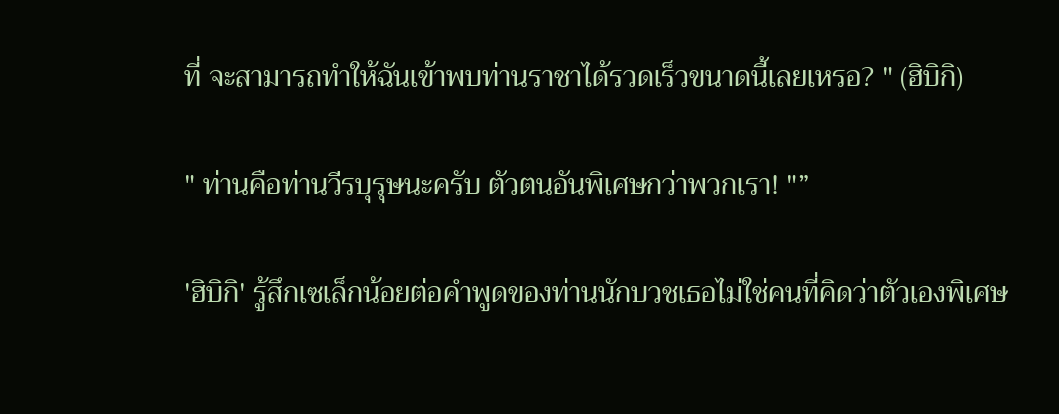ที่ จะสามารถทำให้ฉันเข้าพบท่านราชาได้รวดเร็วขนาดนี้เลยเหรอ? " (ฮิบิกิ)

" ท่านคือท่านวีรบุรุษนะครับ ตัวตนอันพิเศษกว่าพวกเรา! "”

'ฮิบิกิ' รู้สึกเซเล็กน้อยต่อคำพูดของท่านนักบวชเธอไม่ใช่คนที่คิดว่าตัวเองพิเศษ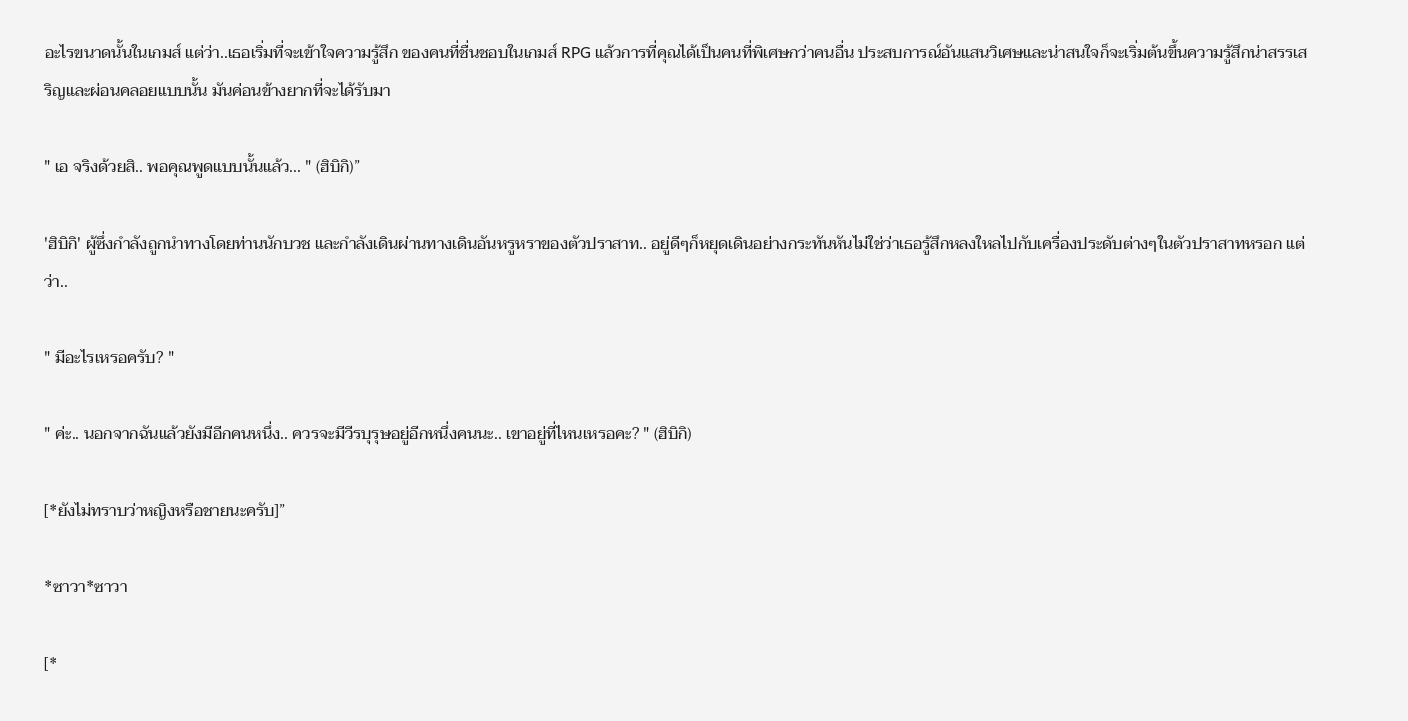อะไรขนาดนั้นในเกมส์ แต่ว่า..เธอเริ่มที่จะเข้าใจความรู้สึก ของคนที่ชื่นชอบในเกมส์ RPG แล้วการที่คุณได้เป็นคนที่พิเศษกว่าคนอื่น ประสบการณ์อันแสนวิเศษและน่าสนใจก็จะเริ่มต้นขึ้นความรู้สึกน่าสรรเสริญและผ่อนคลอยแบบนั้น มันค่อนข้างยากที่จะได้รับมา

" เอ จริงด้วยสิ.. พอคุณพูดแบบนั้นแล้ว... " (ฮิบิกิ)”

'ฮิบิกิ' ผู้ซึ่งกำลังถูกนำทางโดยท่านนักบวช และกำลังเดินผ่านทางเดินอันหรูหราของตัวปราสาท.. อยู่ดีๆก็หยุดเดินอย่างกระทันหันไม่ใช่ว่าเธอรู้สึกหลงใหลไปกับเครื่องประดับต่างๆในตัวปราสาทหรอก แต่ว่า..

" มีอะไรเหรอครับ? "

" ค่ะ.. นอกจากฉันแล้วยังมีอีกคนหนึ่ง.. ควรจะมีวีรบุรุษอยู่อีกหนึ่งคนนะ.. เขาอยู่ที่ไหนเหรอคะ? " (ฮิบิกิ)

[*ยังไม่ทราบว่าหญิงหรือชายนะครับ]”

*ซาวา*ซาวา

[*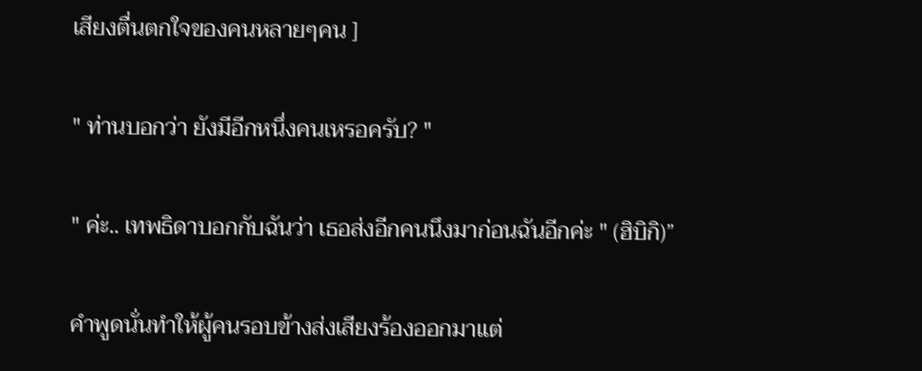เสียงตื่นตกใจของคนหลายๆคน ]

" ท่านบอกว่า ยังมีอีกหนึ่งคนเหรอครับ? "

" ค่ะ.. เทพธิดาบอกกับฉันว่า เธอส่งอีกคนนึงมาก่อนฉันอีกค่ะ " (ฮิบิกิ)”

คำพูดนั่นทำให้ผู้คนรอบข้างส่งเสียงร้องออกมาแต่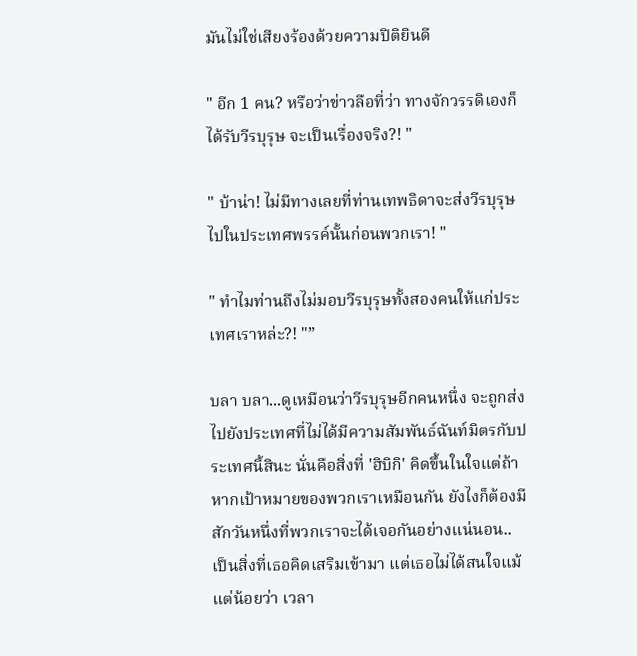มันไม่ใช่เสียงร้องด้วยความปิติยินดี

" อีก 1 คน? หรือว่าข่าวลือที่ว่า ทางจักวรรดิเองก็ได้รับวีรบุรุษ จะเป็นเรื่องจริง?! "

" บ้าน่า! ไม่มีทางเลยที่ท่านเทพธิดาจะส่งวีรบุรุษไปในประเทศพรรค์นั้นก่อนพวกเรา! "

" ทำไมท่านถึงไม่มอบวีรบุรุษทั้งสองคนให้แก่ประเทศเราหล่ะ?! "”

บลา บลา...ดูเหมือนว่าวีรบุรุษอีกคนหนึ่ง จะถูกส่งไปยังประเทศที่ไม่ได้มีความสัมพันธ์ฉันท์มิตรกับประเทศนี้สินะ นั่นคือสิ่งที่ 'ฮิบิกิ' คิดขึ้นในใจแต่ถ้าหากเป้าหมายของพวกเราเหมือนกัน ยังไงก็ต้องมีสักวันหนึ่งที่พวกเราจะได้เจอกันอย่างแน่นอน.. เป็นสิ่งที่เธอคิดเสริมเข้ามา แต่เธอไม่ได้สนใจแม้แต่น้อยว่า เวลา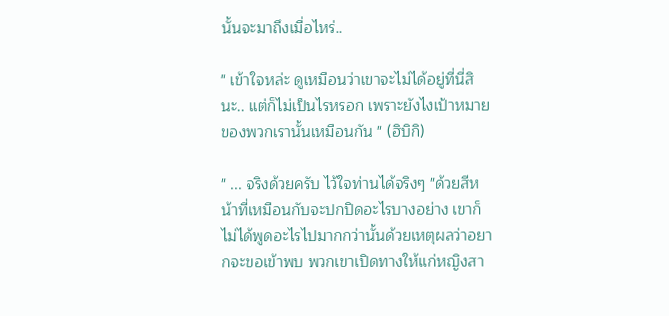นั้นจะมาถึงเมื่อไหร่..

" เข้าใจหล่ะ ดูเหมือนว่าเขาจะไม่ได้อยู่ที่นี่สินะ.. แต่ก็ไม่เป็นไรหรอก เพราะยังไงเป้าหมายของพวกเรานั้นเหมือนกัน " (ฮิบิกิ)

" ... จริงด้วยครับ ไว้ใจท่านได้จริงๆ "ด้วยสีหน้าที่เหมือนกับจะปกปิดอะไรบางอย่าง เขาก็ไม่ได้พูดอะไรไปมากกว่านั้นด้วยเหตุผลว่าอยากจะขอเข้าพบ พวกเขาเปิดทางให้แก่หญิงสา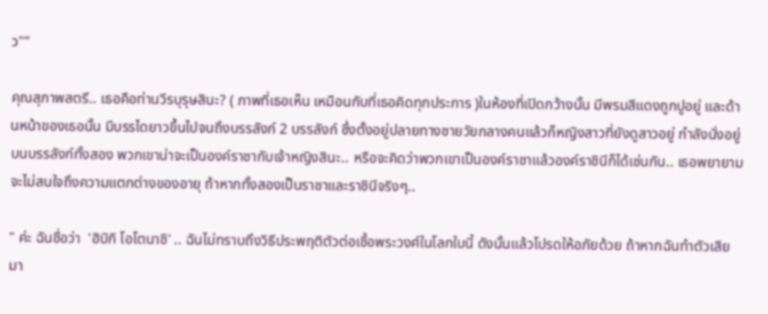ว"”

คุณสุภาพสตรี.. เธอคือท่านวีรบุรุษสินะ? ( ภาพที่เธอเห็น เหมือนกับที่เธอคิดทุกประการ )ในห้องที่เปิดกว้างนั้น มีพรมสีแดงถูกปูอยู่ และด้านหน้าของเธอนั้น มีบรรไดยาวขึ้นไปจนถึงบรรลังก์ 2 บรรลังก์ ซึ่งตั้งอยู่ปลายทางชายวัยกลางคนแล้วก็หญิงสาวที่ยังดูสาวอยู่ กำลังนั่งอยู่บนบรรลังก์ทั้งสอง พวกเขาน่าจะเป็นองค์ราชากับเจ้าหญิงสินะ.. หรือจะคิดว่าพวกเขาเป็นองค์ราชาแล้วองค์ราชินีก็ได้เช่นกัน.. เธอพยายามจะไม่สนใจถึงความแตกต่างของอายุ ถ้าหากทั้งสองเป็นราชาและราชินีจริงๆ..

" ค่ะ ฉันชื่อว่า  'ฮิบิกิ โอโตนาชิ' .. ฉันไม่ทราบถึงวิธีประพฤติตัวต่อเชื้อพระวงศ์ในโลกใบนี้ ดังนั้นแล้วโปรดให้อภัยด้วย ถ้าหากฉันทำตัวเสียมา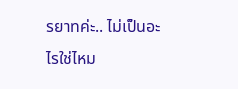รยาทค่ะ.. ไม่เป็นอะไรใช่ไหม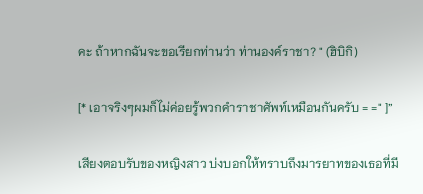คะ ถ้าหากฉันจะขอเรียกท่านว่า ท่านองค์ราชา? " (ฮิบิกิ)

[* เอาจริงๆผมก็ไม่ค่อยรู้พวกคำราชาศัพท์เหมือนกันครับ = =" ]”

เสียงตอบรับของหญิงสาว บ่งบอกให้ทราบถึงมารยาทของเธอที่มี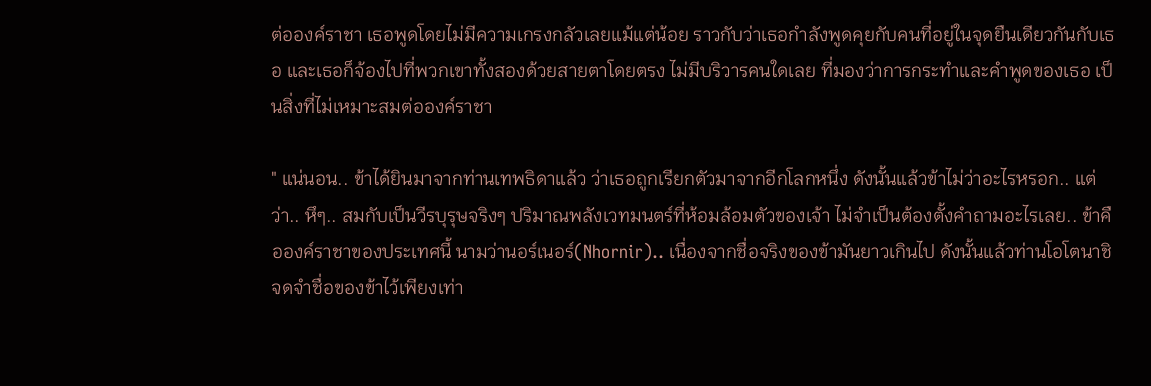ต่อองค์ราชา เธอพูดโดยไม่มีความเกรงกลัวเลยแม้แต่น้อย ราวกับว่าเธอกำลังพูดคุยกับคนที่อยู่ในจุดยืนเดียวกันกับเธอ และเธอก็จ้องไปที่พวกเขาทั้งสองด้วยสายตาโดยตรง ไม่มีบริวารคนใดเลย ที่มองว่าการกระทำและคำพูดของเธอ เป็นสิ่งที่ไม่เหมาะสมต่อองค์ราชา

" แน่นอน.. ข้าได้ยินมาจากท่านเทพธิดาแล้ว ว่าเธอถูกเรียกตัวมาจากอีกโลกหนึ่ง ดังนั้นแล้วข้าไม่ว่าอะไรหรอก.. แต่ว่า.. หึๆ.. สมกับเป็นวีรบุรุษจริงๆ ปริมาณพลังเวทมนตร์ที่ห้อมล้อมตัวของเจ้า ไม่จำเป็นต้องตั้งคำถามอะไรเลย.. ข้าคือองค์ราชาของประเทศนี้ นามว่านอร์เนอร์(Nhornir).. เนื่องจากชื่อจริงของข้ามันยาวเกินไป ดังนั้นแล้วท่านโอโตนาชิ จดจำชื่อของข้าไว้เพียงเท่า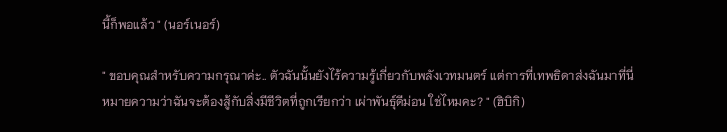นี้ก็พอแล้ว " (นอร์เนอร์)

" ขอบคุณสำหรับความกรุณาค่ะ.. ตัวฉันนั้นยังไร้ความรู้เกี่ยวกับพลังเวทมนตร์ แต่การที่เทพธิดาส่งฉันมาที่นี่ หมายความว่าฉันจะต้องสู้กับสิ่งมีชีวิตที่ถูกเรียกว่า เผ่าพันธุ์ดีม่อน ใช่ไหมคะ? " (ฮิบิกิ)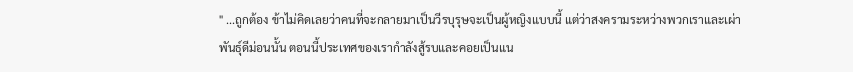" ...ถูกต้อง ข้าไม่คิดเลยว่าคนที่จะกลายมาเป็นวีรบุรุษจะเป็นผู้หญิงแบบนี้ แต่ว่าสงครามระหว่างพวกเราและเผ่าพันธุ์ดีม่อนนั้น ตอนนี้ประเทศของเรากำลังสู้รบและคอยเป็นแน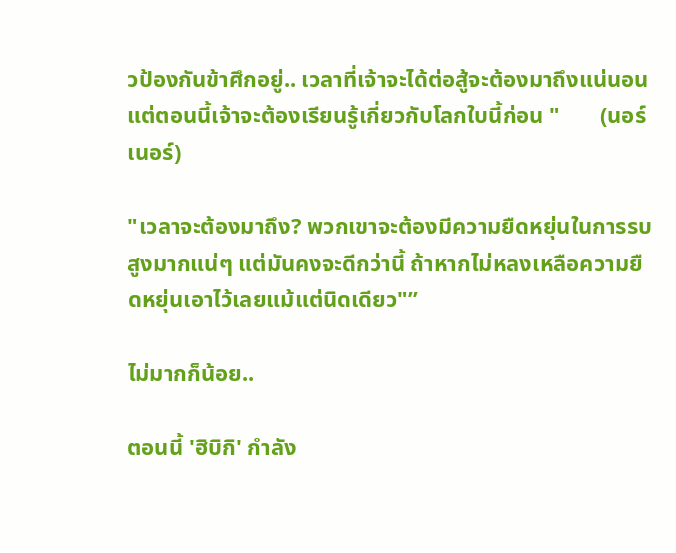วป้องกันข้าศึกอยู่.. เวลาที่เจ้าจะได้ต่อสู้จะต้องมาถึงแน่นอน แต่ตอนนี้เจ้าจะต้องเรียนรู้เกี่ยวกับโลกใบนี้ก่อน "       (นอร์เนอร์)

"เวลาจะต้องมาถึง? พวกเขาจะต้องมีความยืดหยุ่นในการรบสูงมากแน่ๆ แต่มันคงจะดีกว่านี้ ถ้าหากไม่หลงเหลือความยืดหยุ่นเอาไว้เลยแม้แต่นิดเดียว"”

ไม่มากก็น้อย..

ตอนนี้ 'ฮิบิกิ' กำลัง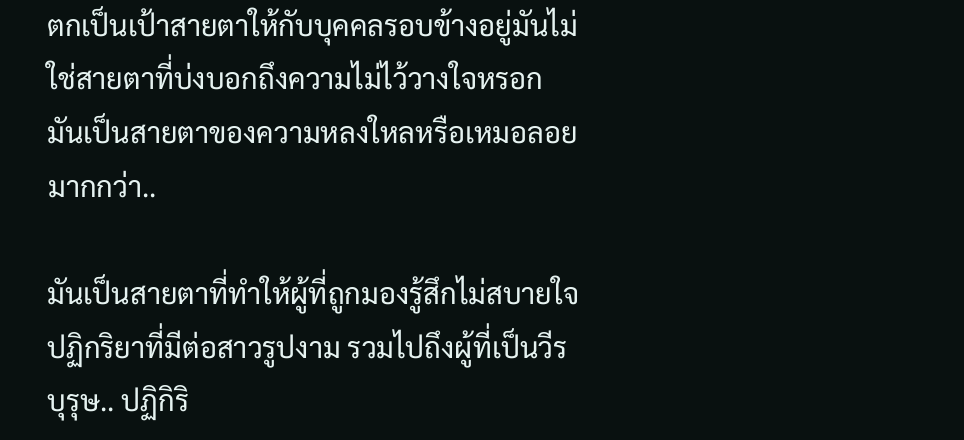ตกเป็นเป้าสายตาให้กับบุคคลรอบข้างอยู่มันไม่ใช่สายตาที่บ่งบอกถึงความไม่ไว้วางใจหรอก มันเป็นสายตาของความหลงใหลหรือเหมอลอยมากกว่า..

มันเป็นสายตาที่ทำให้ผู้ที่ถูกมองรู้สึกไม่สบายใจปฏิกริยาที่มีต่อสาวรูปงาม รวมไปถึงผู้ที่เป็นวีรบุรุษ.. ปฏิกิริ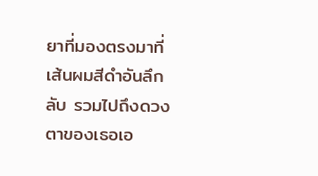ยาที่มองตรงมาที่เส้นผมสีดำอันลึกลับ รวมไปถึงดวงตาของเธอเอ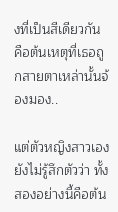งที่เป็นสีเดียวกัน คือต้นเหตุที่เธอถูกสายตาเหล่านั้นจ้องมอง..

แต่ตัวหญิงสาวเองยังไม่รู้สึกตัวว่า ทั้งสองอย่างนี้คือต้น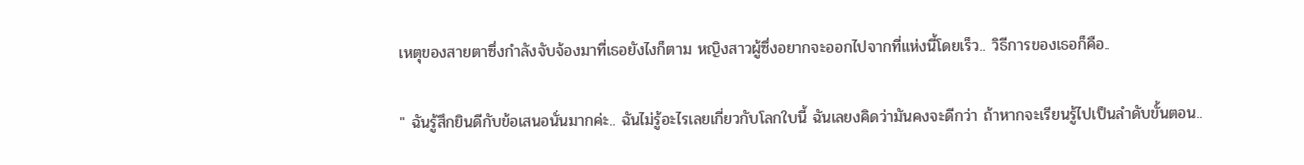เหตุของสายตาซึ่งกำลังจับจ้องมาที่เธอยังไงก็ตาม หญิงสาวผู้ซึ่งอยากจะออกไปจากที่แห่งนี้โดยเร็ว.. วิธีการของเธอก็คือ..

" ฉันรู้สึกยินดีกับข้อเสนอนั่นมากค่ะ.. ฉันไม่รู้อะไรเลยเกี่ยวกับโลกใบนี้ ฉันเลยงคิดว่ามันคงจะดีกว่า ถ้าหากจะเรียนรู้ไปเป็นลำดับขั้นตอน..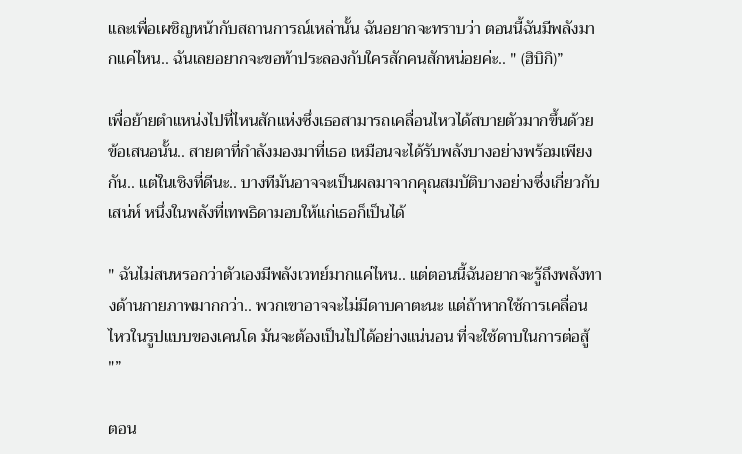และเพื่อเผชิญหน้ากับสถานการณ์เหล่านั้น ฉันอยากจะทราบว่า ตอนนี้ฉันมีพลังมากแค่ไหน.. ฉันเลยอยากจะขอท้าประลองกับใครสักคนสักหน่อยค่ะ.. " (ฮิบิกิ)”

เพื่อย้ายตำแหน่งไปที่ไหนสักแห่งซึ่งเธอสามารถเคลื่อนไหวได้สบายตัวมากขึ้นด้วยข้อเสนอนั้น.. สายตาที่กำลังมองมาที่เธอ เหมือนจะได้รับพลังบางอย่างพร้อมเพียงกัน.. แต่ในเชิงที่ดีนะ.. บางทีมันอาจจะเป็นผลมาจากคุณสมบัติบางอย่างซึ่งเกี่ยวกับเสน่ห์ หนึ่งในพลังที่เทพธิดามอบให้แก่เธอก็เป็นได้

" ฉันไม่สนหรอกว่าตัวเองมีพลังเวทย์มากแค่ไหน.. แต่ตอนนี้ฉันอยากจะรู้ถึงพลังทางด้านกายภาพมากกว่า.. พวกเขาอาจจะไม่มีดาบคาตะนะ แต่ถ้าหากใช้การเคลื่อนไหวในรูปแบบของเคนโด มันจะต้องเป็นไปได้อย่างแน่นอน ที่จะใช้ดาบในการต่อสู้ "”

ตอน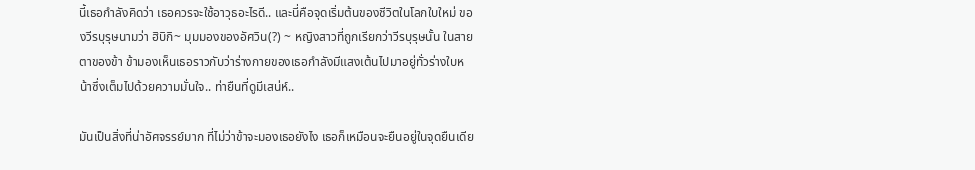นี้เธอกำลังคิดว่า เธอควรจะใช้อาวุธอะไรดี.. และนี่คือจุดเริ่มต้นของชีวิตในโลกใบใหม่ ของวีรบุรุษนามว่า ฮิบิกิ~ มุมมองของอัศวิน(?) ~ หญิงสาวที่ถูกเรียกว่าวีรบุรุษนั้น ในสายตาของข้า ข้ามองเห็นเธอราวกับว่าร่างกายของเธอกำลังมีแสงเต้นไปมาอยู่ทั่วร่างใบหน้าซึ่งเต็มไปด้วยความมั่นใจ.. ท่ายืนที่ดูมีเสน่ห์..

มันเป็นสิ่งที่น่าอัศจรรย์มาก ที่ไม่ว่าข้าจะมองเธอยังไง เธอก็เหมือนจะยืนอยู่ในจุดยืนเดีย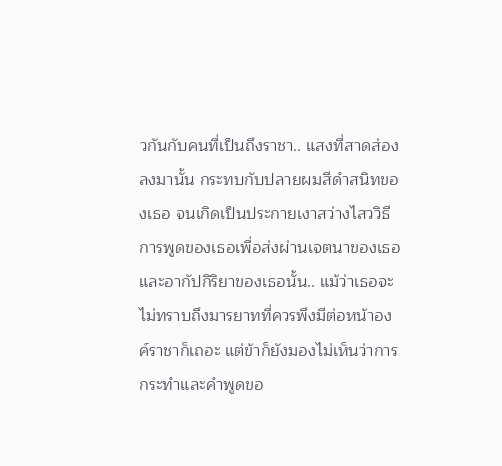วกันกับคนที่เป็นถึงราชา.. แสงที่สาดส่องลงมานั้น กระทบกับปลายผมสีดำสนิทของเธอ จนเกิดเป็นประกายเงาสว่างไสววิธีการพูดของเธอเพื่อส่งผ่านเจตนาของเธอ และอากัปกิริยาของเธอนั้น.. แม้ว่าเธอจะไม่ทราบถึงมารยาทที่ควรพึงมีต่อหน้าองค์ราชาก็เถอะ แต่ข้าก็ยังมองไม่เห็นว่าการกระทำและคำพูดขอ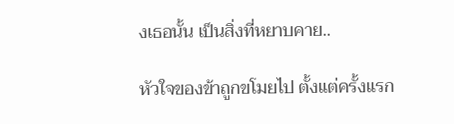งเธอนั้น เป็นสิ่งที่หยาบคาย..

หัวใจของข้าถูกขโมยไป ตั้งแต่ครั้งแรก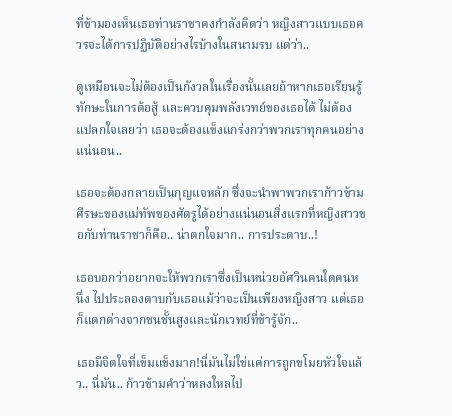ที่ข้ามองเห็นเธอท่านราชาคงกำลังคิดว่า หญิงสาวแบบเธอควรจะได้การปฏิบัติอย่างไรบ้างในสนามรบ แต่ว่า..

ดูเหมือนจะไม่ต้องเป็นกังวลในเรื่องนั้นเลยถ้าหากเธอเรียนรู้ทักษะในการต้อสู้ และควบคุมพลังเวทย์ของเธอได้ ไม่ต้องแปลกใจเลยว่า เธอจะต้องแข็งแกร่งกว่าพวกเราทุกคนอย่างแน่นอน..

เธอจะต้องกลายเป็นกุญแจหลัก ซึ่งจะนำพาพวกเราก้าวข้ามศีรษะของแม่ทัพของศัตรูได้อย่างแน่นอนสิ่งแรกที่หญิงสาวขอกับท่านราชาก็คือ.. น่าตกใจมาก.. การประดาบ..!

เธอบอกว่าอยากจะให้พวกเราซึ่งเป็นหน่วยอัศวินคนใดคนหนึ่ง ไปประลองดาบกับเธอแม้ว่าจะเป็นเพียงหญิงสาว แต่เธอก็แตกต่างจากชนชั้นสูงและนักเวทย์ที่ข้ารู้จัก..

เธอมีจิตใจที่เข็มแข็งมาก!นี่มันไม่ใช่แค่การถูกขโมยหัวใจแล้ว.. นี่มัน.. ก้าวข้ามคำว่าหลงใหลไป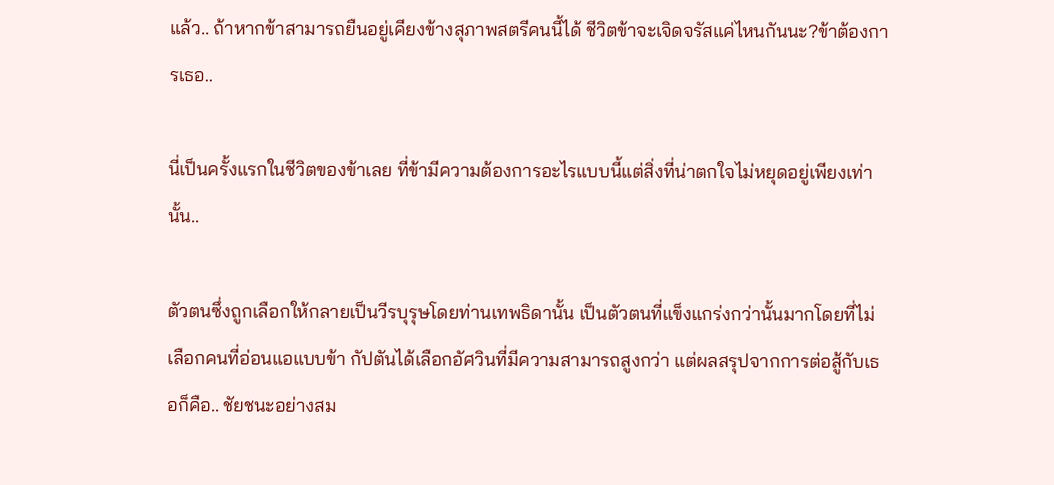แล้ว.. ถ้าหากข้าสามารถยืนอยู่เคียงข้างสุภาพสตรีคนนี้ได้ ชีวิตข้าจะเจิดจรัสแค่ไหนกันนะ?ข้าต้องการเธอ..

นี่เป็นครั้งแรกในชีวิตของข้าเลย ที่ข้ามีความต้องการอะไรแบบนี้แต่สิ่งที่น่าตกใจไม่หยุดอยู่เพียงเท่านั้น..

ตัวตนซึ่งถูกเลือกให้กลายเป็นวีรบุรุษโดยท่านเทพธิดานั้น เป็นตัวตนที่แข็งแกร่งกว่านั้นมากโดยที่ไม่เลือกคนที่อ่อนแอแบบข้า กัปตันได้เลือกอัศวินที่มีความสามารถสูงกว่า แต่ผลสรุปจากการต่อสู้กับเธอก็คือ.. ชัยชนะอย่างสม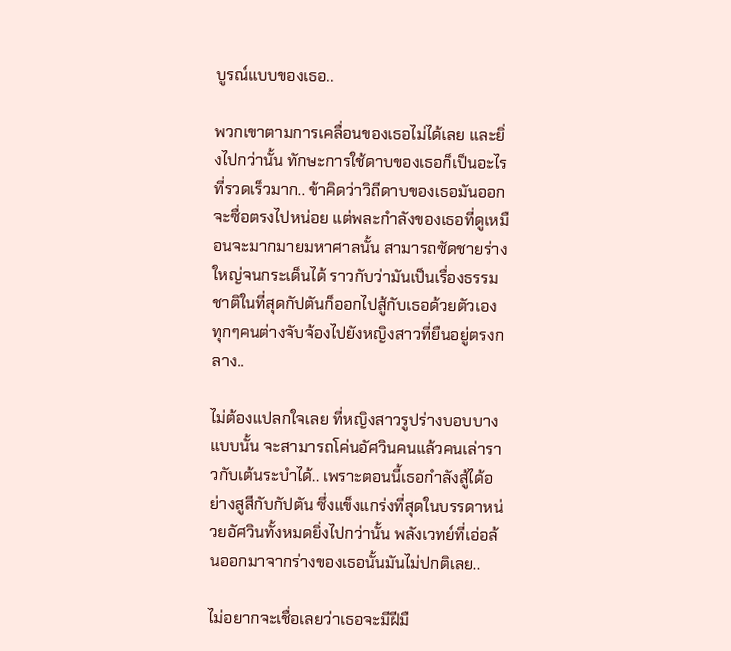บูรณ์แบบของเธอ..

พวกเขาตามการเคลื่อนของเธอไม่ได้เลย และยิ่งไปกว่านั้น ทักษะการใช้ดาบของเธอก็เป็นอะไรที่รวดเร็วมาก.. ข้าคิดว่าวิถีดาบของเธอมันออกจะซื่อตรงไปหน่อย แต่พละกำลังของเธอที่ดูเหมือนจะมากมายมหาศาลนั้น สามารถซัดชายร่างใหญ่จนกระเด็นได้ ราวกับว่ามันเป็นเรื่องธรรมชาติในที่สุดกัปตันก็ออกไปสู้กับเธอด้วยตัวเอง ทุกๆคนต่างจับจ้องไปยังหญิงสาวที่ยืนอยู่ตรงกลาง..

ไม่ต้องแปลกใจเลย ที่หญิงสาวรูปร่างบอบบางแบบนั้น จะสามารถโค่นอัศวินคนแล้วคนเล่าราวกับเต้นระบำได้.. เพราะตอนนี้เธอกำลังสู้ได้อย่างสูสีกับกัปตัน ซึ่งแข็งแกร่งที่สุดในบรรดาหน่วยอัศวินทั้งหมดยิ่งไปกว่านั้น พลังเวทย์ที่เอ่อล้นออกมาจากร่างของเธอนั้นมันไม่ปกติเลย..

ไม่อยากจะเชื่อเลยว่าเธอจะมีฝีมื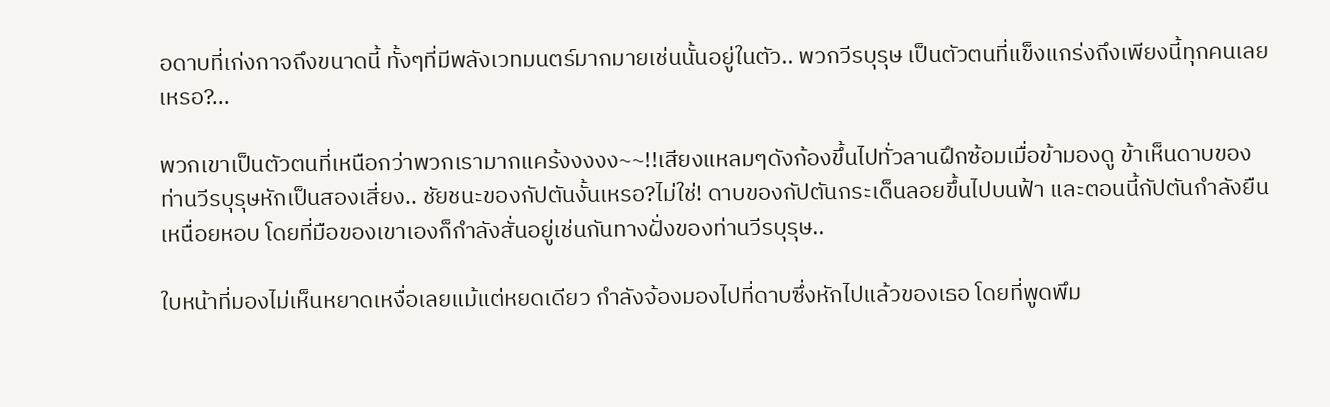อดาบที่เก่งกาจถึงขนาดนี้ ทั้งๆที่มีพลังเวทมนตร์มากมายเช่นนั้นอยู่ในตัว.. พวกวีรบุรุษ เป็นตัวตนที่แข็งแกร่งถึงเพียงนี้ทุกคนเลยเหรอ?...

พวกเขาเป็นตัวตนที่เหนือกว่าพวกเรามากแคร้งงงงง~~!!เสียงแหลมๆดังก้องขึ้นไปทั่วลานฝึกซ้อมเมื่อข้ามองดู ข้าเห็นดาบของท่านวีรบุรุษหักเป็นสองเสี่ยง.. ชัยชนะของกัปตันงั้นเหรอ?ไม่ใช่! ดาบของกัปตันกระเด็นลอยขึ้นไปบนฟ้า และตอนนี้กัปตันกำลังยืนเหนื่อยหอบ โดยที่มือของเขาเองก็กำลังสั่นอยู่เช่นกันทางฝั่งของท่านวีรบุรุษ..

ใบหน้าที่มองไม่เห็นหยาดเหงื่อเลยแม้แต่หยดเดียว กำลังจ้องมองไปที่ดาบซึ่งหักไปแล้วของเธอ โดยที่พูดพึม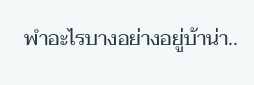พำอะไรบางอย่างอยู่บ้าน่า..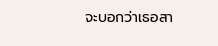จะบอกว่าเธอสา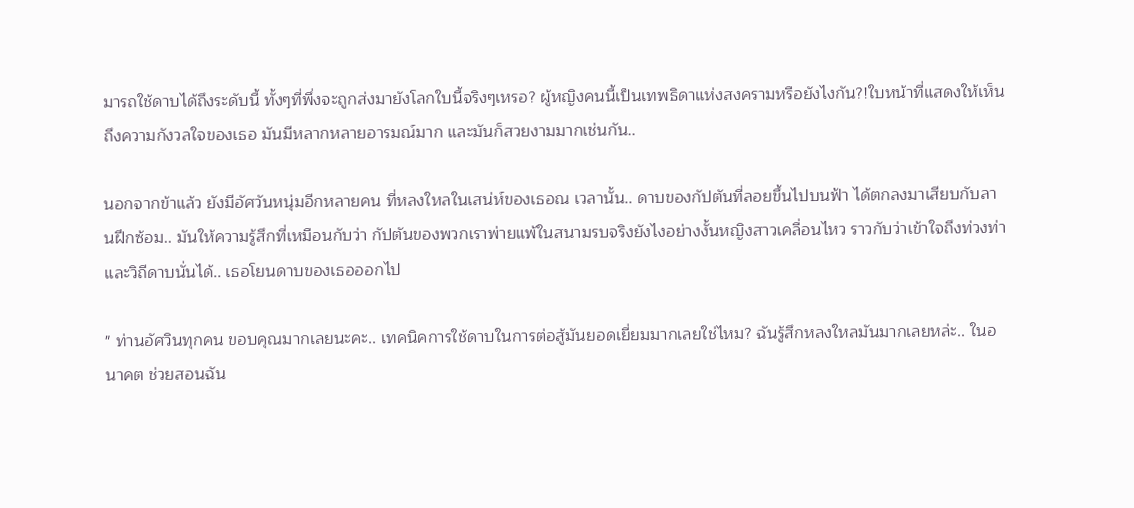มารถใช้ดาบได้ถึงระดับนี้ ทั้งๆที่พึ่งจะถูกส่งมายังโลกใบนี้จริงๆเหรอ? ผู้หญิงคนนี้เป็นเทพธิดาแห่งสงครามหรือยังไงกัน?!ใบหน้าที่แสดงให้เห็นถึงความกังวลใจของเธอ มันมีหลากหลายอารมณ์มาก และมันก็สวยงามมากเช่นกัน..

นอกจากข้าแล้ว ยังมีอัศวันหนุ่มอีกหลายคน ที่หลงใหลในเสน่ห์ของเธอณ เวลานั้น.. ดาบของกัปตันที่ลอยขึ้นไปบนฟ้า ได้ตกลงมาเสียบกับลานฝึกซ้อม.. มันให้ความรู้สึกที่เหมือนกับว่า กัปตันของพวกเราพ่ายแพ้ในสนามรบจริงยังไงอย่างงั้นหญิงสาวเคลื่อนไหว ราวกับว่าเข้าใจถึงท่วงท่าและวิถีดาบนั่นได้.. เธอโยนดาบของเธอออกไป

" ท่านอัศวินทุกคน ขอบคุณมากเลยนะคะ.. เทคนิคการใช้ดาบในการต่อสู้มันยอดเยี่ยมมากเลยใช่ไหม? ฉันรู้สึกหลงใหลมันมากเลยหล่ะ.. ในอนาคต ช่วยสอนฉัน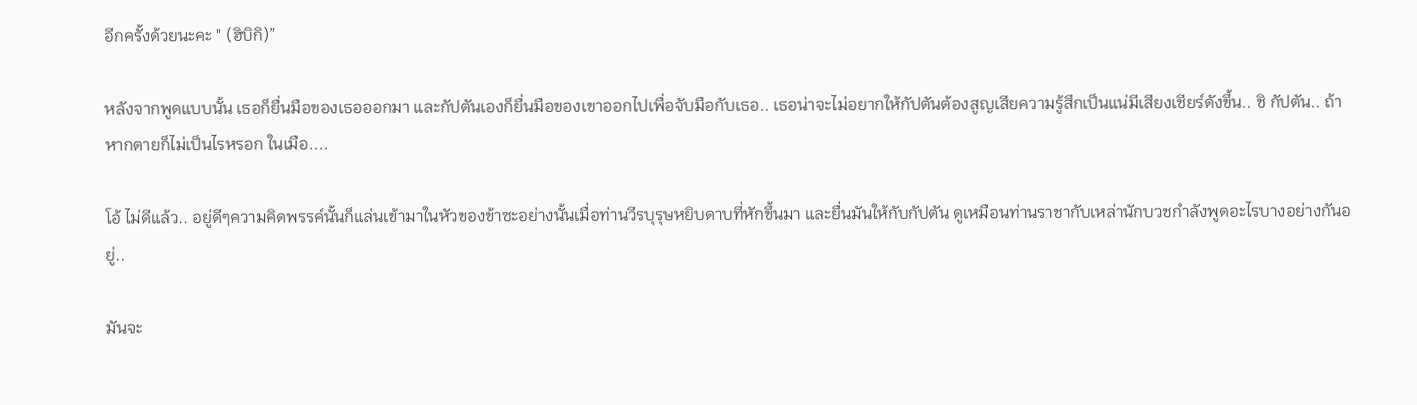อีกครั้งด้วยนะคะ " (ฮิบิกิ)”

หลังจากพูดแบบนั้น เธอก็ยื่นมือของเธอออกมา และกัปตันเองก็ยื่นมือของเขาออกไปเพื่อจับมือกับเธอ.. เธอน่าจะไม่อยากให้กัปตันต้องสูญเสียความรู้สึกเป็นแน่มีเสียงเชียร์ดังขึ้น.. ชิ กัปตัน.. ถ้าหากตายก็ไม่เป็นไรหรอก ในเมือ....

โอ้ ไม่ดีแล้ว.. อยู่ดีๆความคิดพรรค์นั้นก็แล่นเข้ามาในหัวของข้าซะอย่างนั้นเมื่อท่านวีรบุรุษหยิบดาบที่หักขึ้นมา และยื่นมันให้กับกัปตัน ดูเหมือนท่านราชากับเหล่านักบวชกำลังพูดอะไรบางอย่างกันอยู่..

มันจะ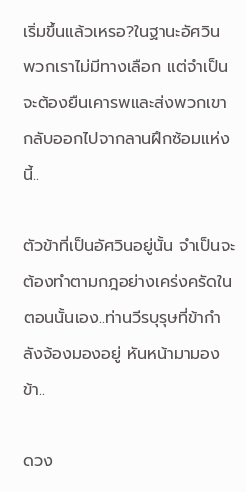เริ่มขึ้นแล้วเหรอ?ในฐานะอัศวิน พวกเราไม่มีทางเลือก แต่จำเป็นจะต้องยืนเคารพและส่งพวกเขากลับออกไปจากลานฝึกซ้อมแห่งนี้..

ตัวข้าที่เป็นอัศวินอยู่นั้น จำเป็นจะต้องทำตามกฎอย่างเคร่งครัดในตอนนั้นเอง..ท่านวีรบุรุษที่ข้ากำลังจ้องมองอยู่ หันหน้ามามองข้า..

ดวง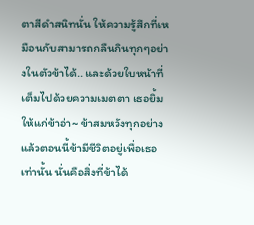ตาสีดำสนิทนั่น ให้ความรู้สึกที่เหมือนกับสามารถกลืนกินทุกๆอย่างในตัวข้าได้.. และด้วยใบหน้าที่เต็มไปด้วยความเมตตา เธอยิ้มให้แก่ข้าอ่า~ ข้าสมหวังทุกอย่างแล้วตอนนี้ข้ามีชีวิตอยู่เพื่อเธอเท่านั้น นั่นคือสิ่งที่ข้าได้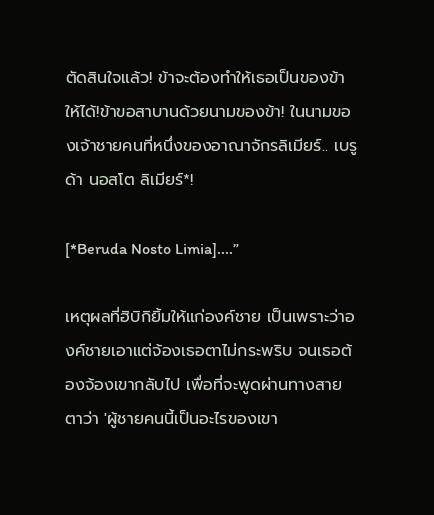ตัดสินใจแล้ว! ข้าจะต้องทำให้เธอเป็นของข้าให้ได้!ข้าขอสาบานด้วยนามของข้า! ในนามของเจ้าชายคนที่หนึ่งของอาณาจักรลิเมียร์.. เบรูด้า นอสโต ลิเมียร์*!

[*Beruda Nosto Limia]....”

เหตุผลที่ฮิบิกิยิ้มให้แก่องค์ชาย เป็นเพราะว่าองค์ชายเอาแต่จ้องเธอตาไม่กระพริบ จนเธอต้องจ้องเขากลับไป เพื่อที่จะพูดผ่านทางสายตาว่า 'ผู้ชายคนนี้เป็นอะไรของเขา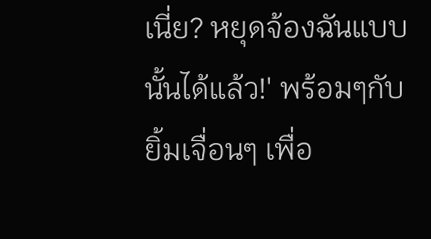เนี่ย? หยุดจ้องฉันแบบนั้นได้แล้ว!' พร้อมๆกับยิ้มเจื่อนๆ เพื่อ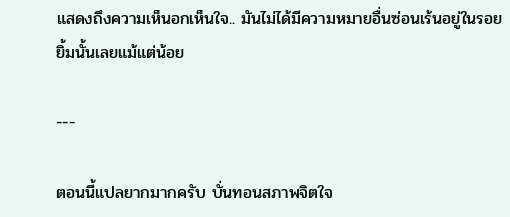แสดงถึงความเห็นอกเห็นใจ.. มันไม่ได้มีความหมายอื่นซ่อนเร้นอยู่ในรอยยิ้มนั้นเลยแม้แต่น้อย

---

ตอนนี้แปลยากมากครับ บั่นทอนสภาพจิตใจ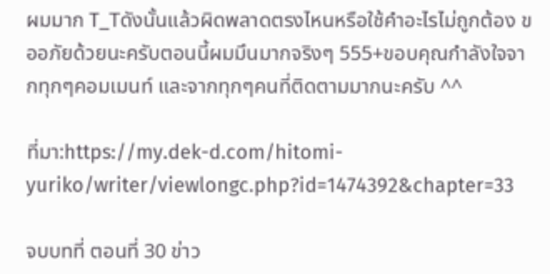ผมมาก T_Tดังนั้นแล้วผิดพลาดตรงไหนหรือใช้คำอะไรไม่ถูกต้อง ขออภัยด้วยนะครับตอนนี้ผมมึนมากจริงๆ 555+ขอบคุณกำลังใจจากทุกๆคอมเมนท์ และจากทุกๆคนที่ติดตามมากนะครับ ^^

ที่มา:https://my.dek-d.com/hitomi-yuriko/writer/viewlongc.php?id=1474392&chapter=33

จบบทที่ ตอนที่ 30 ข่าว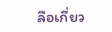ลือเกี่ยว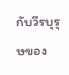กับวีรบุรุษของ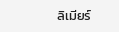ลิเมียร์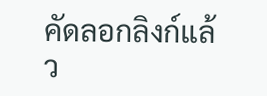คัดลอกลิงก์แล้ว